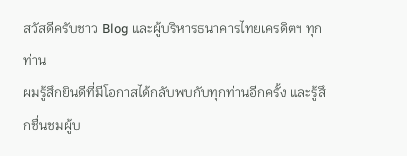สวัสดีครับชาว Blog และผู้บริหารธนาคารไทยเครดิตฯ ทุกท่าน
ผมรู้สึกยินดีที่มีโอกาสได้กลับพบกับทุกท่านอีกครั้ง และรู้สึกชื่นชมผู้บ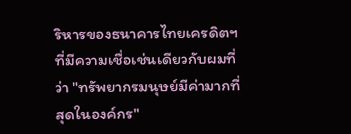ริหารของธนาคารไทยเครดิตฯ ที่มีความเชื่อเช่นเดียวกับผมที่ว่า "ทรัพยากรมนุษย์มีค่ามากที่สุดในองค์กร"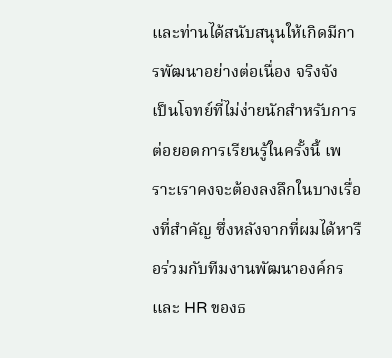และท่านได้สนับสนุนให้เกิดมีการพัฒนาอย่างต่อเนื่อง จริงจัง
เป็นโจทย์ที่ไม่ง่ายนักสำหรับการต่อยอดการเรียนรู้ในครั้งนี้ เพราะเราคงจะต้องลงลึกในบางเรื่องที่สำคัญ ซึ่งหลังจากที่ผมได้หารือร่วมกับทีมงานพัฒนาองค์กรและ HR ของธ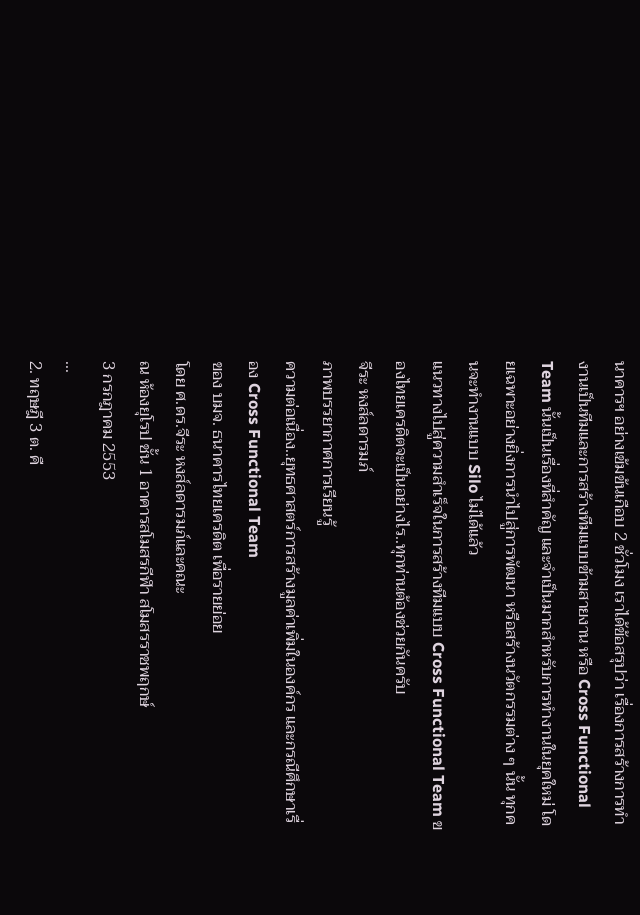นาคารฯ อย่างเข้มข้นเกือบ 2 ชั่วโมง เราได้ข้อสรุปว่า เรื่องการสร้างการทำงานเป็นทีมและการสร้างทีมแบบข้ามสายงาน หรือ Cross Functional Team นั้นเป็นเรื่องที่สำคัญ และจำเป็นมากสำหรับการทำงานในยุคใหม่ โดยเฉพาะอย่างยิ่งการนำไปสู่การพัฒนา หรือสร้างนวัตกรรมต่าง ๆ นั้น ทุกคนจะทำงานแบบ Silo ไม่ได้แล้ว
แนวทางไปสู่ความสำเร็จในการสร้างทีมแบบ Cross Functional Team ของไทยเครดิตจะเป็นอย่างไร..ทุกท่านต้องช่วยกันครับ
จีระ หงส์ลดารมภ์
ภาพบรรยากาศการเรียนรู้
ความต่อเนื่อง..ยุทธศาสตร์การสร้างมูลค่าเพิ่มในองค์กร และกรณีศึกษาเรื่อง Cross Functional Team
ของ บมจ. ธนาคารไทยเครดิต เพื่อรายย่อย
โดย ศ.ดร.จีระ หงส์ลดารมภ์และคณะ
ณ ห้องยุโรป ชั้น 1 อาคารสโมสรกีฬา สโมสรราชพฤกษ์
3 กรกฎาคม 2553
...
2. ทฤษฎี 3 ต. คื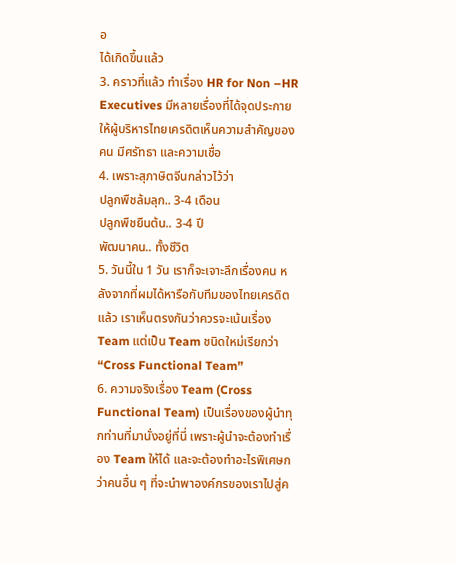อ
ได้เกิดขึ้นแล้ว
3. คราวที่แล้ว ทำเรื่อง HR for Non –HR Executives มีหลายเรื่องที่ได้จุดประกายให้ผู้บริหารไทยเครดิตเห็นความสำคัญของคน มีศรัทธา และความเชื่อ
4. เพราะสุภาษิตจีนกล่าวไว้ว่า
ปลูกพืชล้มลุก.. 3-4 เดือน
ปลูกพืชยืนต้น.. 3-4 ปี
พัฒนาคน.. ทั้งชีวิต
5. วันนี้ใน 1 วัน เราก็จะเจาะลึกเรื่องคน หลังจากที่ผมได้หารือกับทีมของไทยเครดิตแล้ว เราเห็นตรงกันว่าควรจะเน้นเรื่อง Team แต่เป็น Team ชนิดใหม่เรียกว่า “Cross Functional Team”
6. ความจริงเรื่อง Team (Cross Functional Team) เป็นเรื่องของผู้นำทุกท่านที่มานั่งอยู่ที่นี่ เพราะผู้นำจะต้องทำเรื่อง Team ให้ได้ และจะต้องทำอะไรพิเศษกว่าคนอื่น ๆ ที่จะนำพาองค์กรของเราไปสู่ค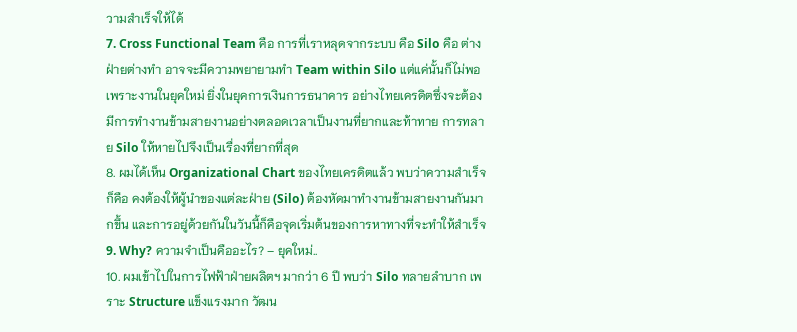วามสำเร็จให้ได้
7. Cross Functional Team คือ การที่เราหลุดจากระบบ คือ Silo คือ ต่างฝ่ายต่างทำ อาจจะมีความพยายามทำ Team within Silo แต่แค่นั้นก็ไม่พอ เพราะงานในยุคใหม่ ยิ่งในยุคการเงินการธนาคาร อย่างไทยเครดิตซึ่งจะต้องมีการทำงานข้ามสายงานอย่างตลอดเวลาเป็นงานที่ยากและท้าทาย การทลาย Silo ให้หายไปจึงเป็นเรื่องที่ยากที่สุด
8. ผมได้เห็น Organizational Chart ของไทยเครดิตแล้ว พบว่าความสำเร็จก็คือ คงต้องให้ผู้นำของแต่ละฝ่าย (Silo) ต้องหัดมาทำงานข้ามสายงานกันมากขึ้น และการอยู่ด้วยกันในวันนี้ก็คือจุดเริ่มต้นของการหาทางที่จะทำให้สำเร็จ
9. Why? ความจำเป็นคืออะไร? – ยุคใหม่..
10. ผมเข้าไปในการไฟฟ้าฝ่ายผลิตฯ มากว่า 6 ปี พบว่า Silo ทลายลำบาก เพราะ Structure แข็งแรงมาก วัฒน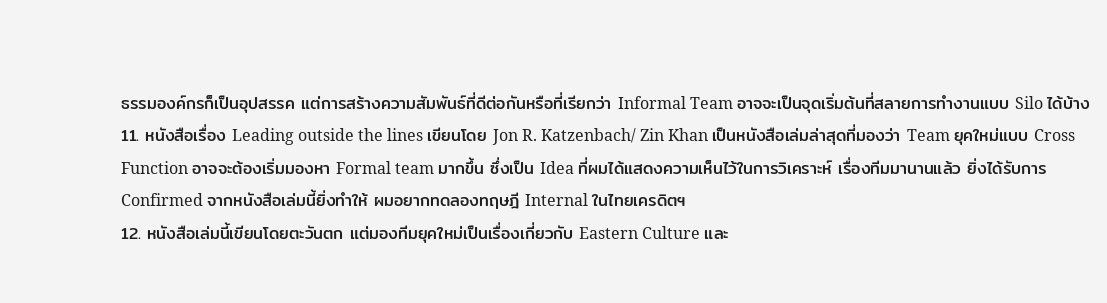ธรรมองค์กรก็เป็นอุปสรรค แต่การสร้างความสัมพันธ์ที่ดีต่อกันหรือที่เรียกว่า Informal Team อาจจะเป็นจุดเริ่มต้นที่สลายการทำงานแบบ Silo ได้บ้าง
11. หนังสือเรื่อง Leading outside the lines เขียนโดย Jon R. Katzenbach/ Zin Khan เป็นหนังสือเล่มล่าสุดที่มองว่า Team ยุคใหม่แบบ Cross Function อาจจะต้องเริ่มมองหา Formal team มากขึ้น ซึ่งเป็น Idea ที่ผมได้แสดงความเห็นไว้ในการวิเคราะห์ เรื่องทีมมานานแล้ว ยิ่งได้รับการ Confirmed จากหนังสือเล่มนี้ยิ่งทำให้ ผมอยากทดลองทฤษฎี Internal ในไทยเครดิตฯ
12. หนังสือเล่มนี้เขียนโดยตะวันตก แต่มองทีมยุคใหม่เป็นเรื่องเกี่ยวกับ Eastern Culture และ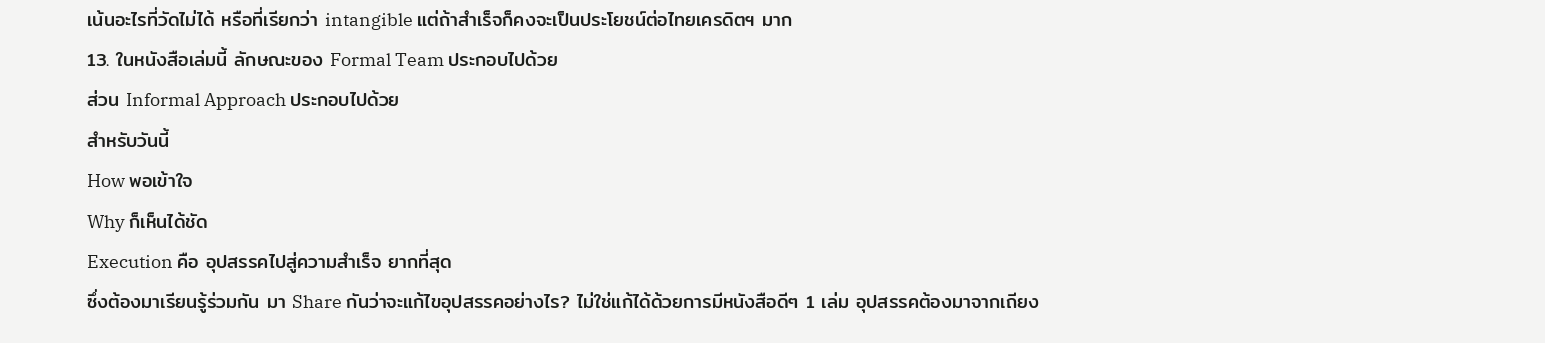เน้นอะไรที่วัดไม่ได้ หรือที่เรียกว่า intangible แต่ถ้าสำเร็จก็คงจะเป็นประโยชน์ต่อไทยเครดิตฯ มาก
13. ในหนังสือเล่มนี้ ลักษณะของ Formal Team ประกอบไปด้วย
ส่วน Informal Approach ประกอบไปด้วย
สำหรับวันนี้
How พอเข้าใจ
Why ก็เห็นได้ชัด
Execution คือ อุปสรรคไปสู่ความสำเร็จ ยากที่สุด
ซึ่งต้องมาเรียนรู้ร่วมกัน มา Share กันว่าจะแก้ไขอุปสรรคอย่างไร? ไม่ใช่แก้ได้ด้วยการมีหนังสือดีๆ 1 เล่ม อุปสรรคต้องมาจากเถียง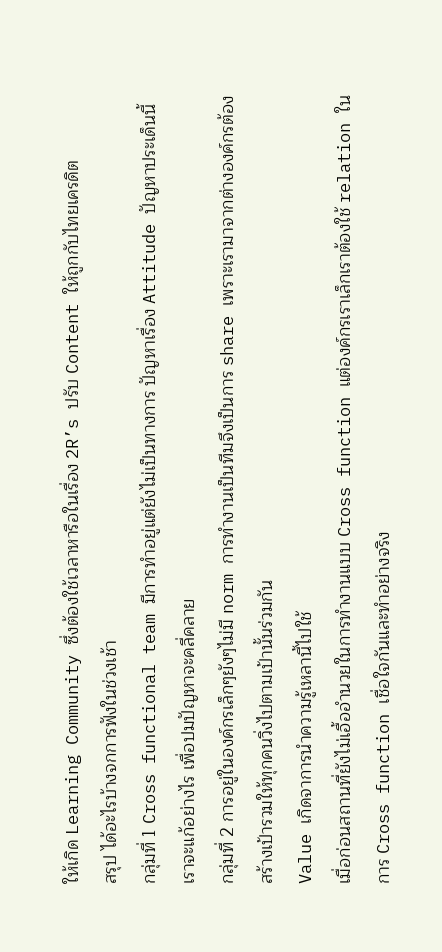ให้เกิด Learning Community ซึ่งต้องใช้เวลาหารือในเรื่อง 2R’s ปรับ Content ให้ถูกกับไทยเครดิต
สรุป ได้อะไรบ้างจกการฟังในช่วงเช้า
กลุ่มที่ 1 Cross functional team มีการทำอยู่แต่ยังไม่เป็นทางการ ปัญหาเรื่อง Attitude ปัญหาประเด็นนี้เราจะแก้อย่างไร เพื่อปมปัญหาจะคลี่คลาย
กลุ่มที่ 2 การอยู่ในองค์กรเล็กๆยังๆไม่มี norm การทำงานเป็นทีมจึงเป็นการ share เพราะเรามาจากต่างองค์กรต้องสร้างเป้ารวมให้ทุกคนวิ่งไปตามเป้านั้นร่วมกัน
Value เกิดจาการนำความรู้เหลานี้ไปใช้
เมื่อก่อนสถานที่ยังไม่เอื้ออำนวยในการทำงานแบบ Cross function แต่องค์กรเราเล็กเราต้องใช้ relation ในการ Cross function เชื่อใจกันและทำอย่างจริง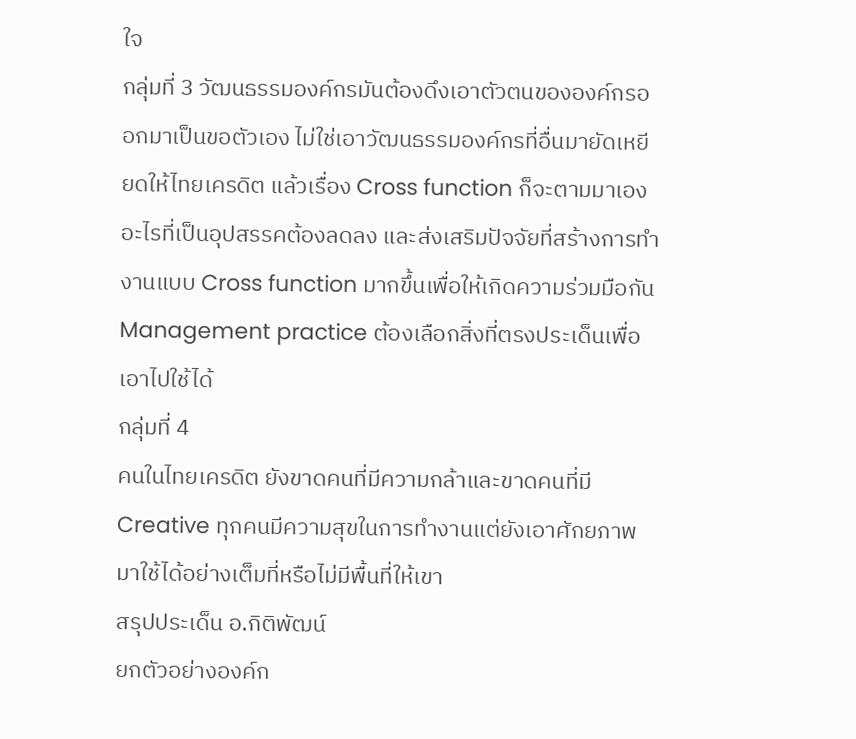ใจ
กลุ่มที่ 3 วัฒนธรรมองค์กรมันต้องดึงเอาตัวตนขององค์กรออกมาเป็นขอตัวเอง ไม่ใช่เอาวัฒนธรรมองค์กรที่อื่นมายัดเหยียดให้ไทยเครดิต แล้วเรื่อง Cross function ก็จะตามมาเอง
อะไรที่เป็นอุปสรรคต้องลดลง และส่งเสริมปัจจัยที่สร้างการทำงานแบบ Cross function มากขึ้นเพื่อให้เกิดความร่วมมือกัน
Management practice ต้องเลือกสิ่งที่ตรงประเด็นเพื่อเอาไปใช้ได้
กลุ่มที่ 4
คนในไทยเครดิต ยังขาดคนที่มีความกล้าและขาดคนที่มี Creative ทุกคนมีความสุขในการทำงานแต่ยังเอาศักยภาพมาใช้ได้อย่างเต็มที่หรือไม่มีพื้นที่ให้เขา
สรุปประเด็น อ.กิติพัฒน์
ยกตัวอย่างองค์ก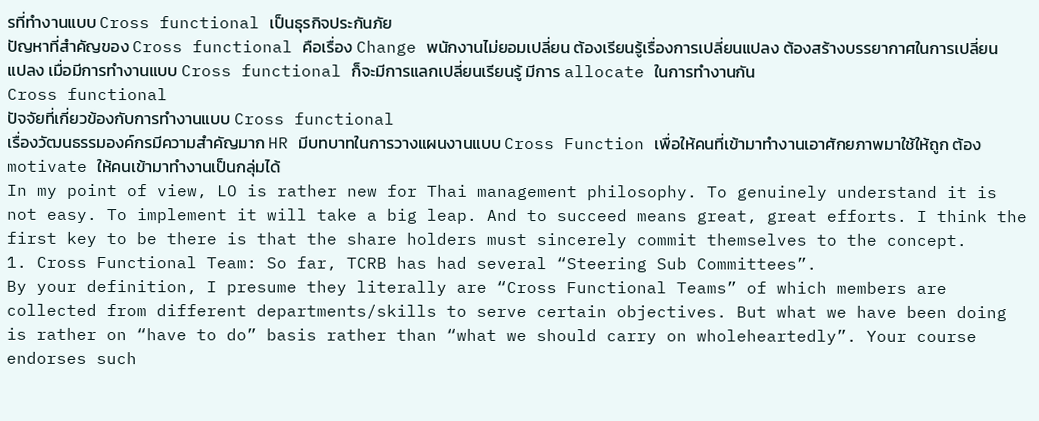รที่ทำงานแบบ Cross functional เป็นธุรกิจประกันภัย
ปัญหาที่สำคัญของ Cross functional คือเรื่อง Change พนักงานไม่ยอมเปลี่ยน ต้องเรียนรู้เรื่องการเปลี่ยนแปลง ต้องสร้างบรรยากาศในการเปลี่ยนแปลง เมื่อมีการทำงานแบบ Cross functional ก็จะมีการแลกเปลี่ยนเรียนรู้ มีการ allocate ในการทำงานกัน
Cross functional
ปัจจัยที่เกี่ยวข้องกับการทำงานแบบ Cross functional
เรื่องวัฒนธรรมองค์กรมีความสำคัญมาก HR มีบทบาทในการวางแผนงานแบบ Cross Function เพื่อให้คนที่เข้ามาทำงานเอาศักยภาพมาใช้ให้ถูก ต้อง motivate ให้คนเข้ามาทำงานเป็นกลุ่มได้
In my point of view, LO is rather new for Thai management philosophy. To genuinely understand it is not easy. To implement it will take a big leap. And to succeed means great, great efforts. I think the first key to be there is that the share holders must sincerely commit themselves to the concept.
1. Cross Functional Team: So far, TCRB has had several “Steering Sub Committees”.
By your definition, I presume they literally are “Cross Functional Teams” of which members are collected from different departments/skills to serve certain objectives. But what we have been doing is rather on “have to do” basis rather than “what we should carry on wholeheartedly”. Your course endorses such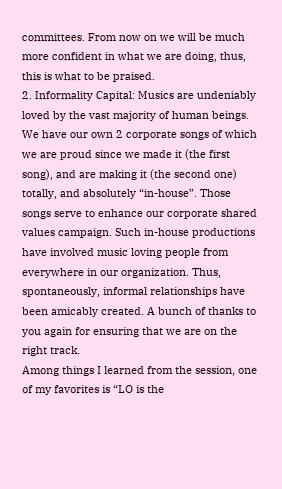committees. From now on we will be much more confident in what we are doing, thus, this is what to be praised.
2. Informality Capital: Musics are undeniably loved by the vast majority of human beings. We have our own 2 corporate songs of which we are proud since we made it (the first song), and are making it (the second one) totally, and absolutely “in-house”. Those songs serve to enhance our corporate shared values campaign. Such in-house productions have involved music loving people from everywhere in our organization. Thus, spontaneously, informal relationships have been amicably created. A bunch of thanks to you again for ensuring that we are on the right track.
Among things I learned from the session, one of my favorites is “LO is the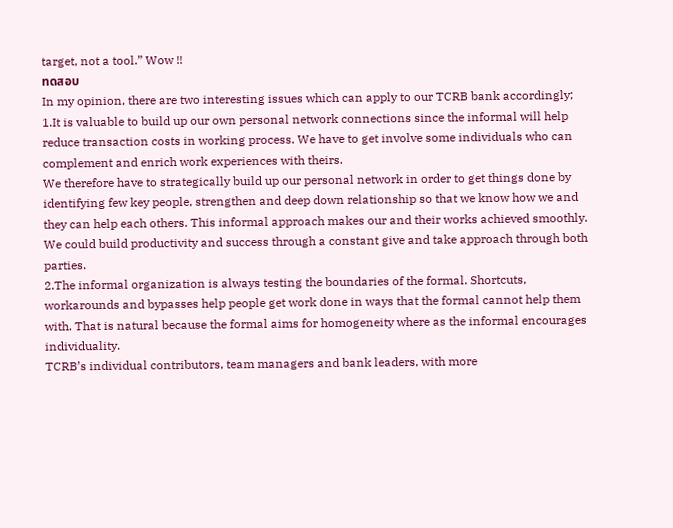target, not a tool.” Wow !!
ทดสอบ
In my opinion, there are two interesting issues which can apply to our TCRB bank accordingly;
1.It is valuable to build up our own personal network connections since the informal will help reduce transaction costs in working process. We have to get involve some individuals who can complement and enrich work experiences with theirs.
We therefore have to strategically build up our personal network in order to get things done by identifying few key people, strengthen and deep down relationship so that we know how we and they can help each others. This informal approach makes our and their works achieved smoothly. We could build productivity and success through a constant give and take approach through both parties.
2.The informal organization is always testing the boundaries of the formal. Shortcuts, workarounds and bypasses help people get work done in ways that the formal cannot help them with. That is natural because the formal aims for homogeneity where as the informal encourages individuality.
TCRB’s individual contributors, team managers and bank leaders, with more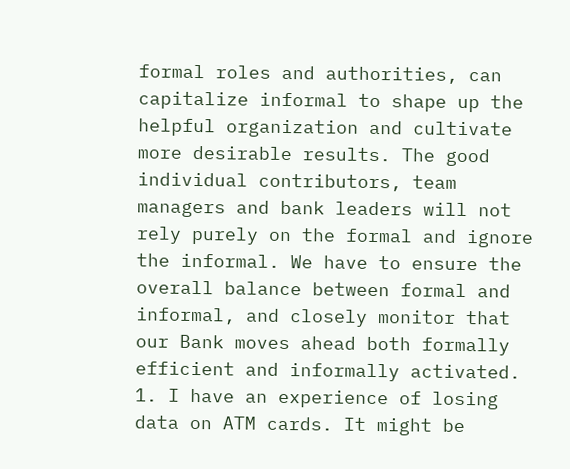formal roles and authorities, can capitalize informal to shape up the helpful organization and cultivate more desirable results. The good individual contributors, team managers and bank leaders will not rely purely on the formal and ignore the informal. We have to ensure the overall balance between formal and informal, and closely monitor that our Bank moves ahead both formally efficient and informally activated.
1. I have an experience of losing data on ATM cards. It might be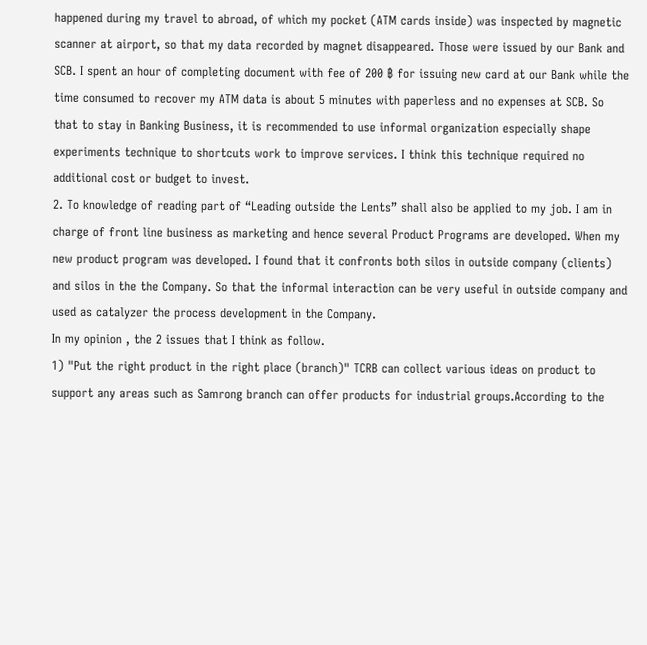happened during my travel to abroad, of which my pocket (ATM cards inside) was inspected by magnetic scanner at airport, so that my data recorded by magnet disappeared. Those were issued by our Bank and SCB. I spent an hour of completing document with fee of 200 ฿ for issuing new card at our Bank while the time consumed to recover my ATM data is about 5 minutes with paperless and no expenses at SCB. So that to stay in Banking Business, it is recommended to use informal organization especially shape experiments technique to shortcuts work to improve services. I think this technique required no additional cost or budget to invest.
2. To knowledge of reading part of “Leading outside the Lents” shall also be applied to my job. I am in charge of front line business as marketing and hence several Product Programs are developed. When my new product program was developed. I found that it confronts both silos in outside company (clients) and silos in the the Company. So that the informal interaction can be very useful in outside company and used as catalyzer the process development in the Company.
In my opinion , the 2 issues that I think as follow.
1) "Put the right product in the right place (branch)" TCRB can collect various ideas on product to support any areas such as Samrong branch can offer products for industrial groups.According to the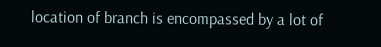location of branch is encompassed by a lot of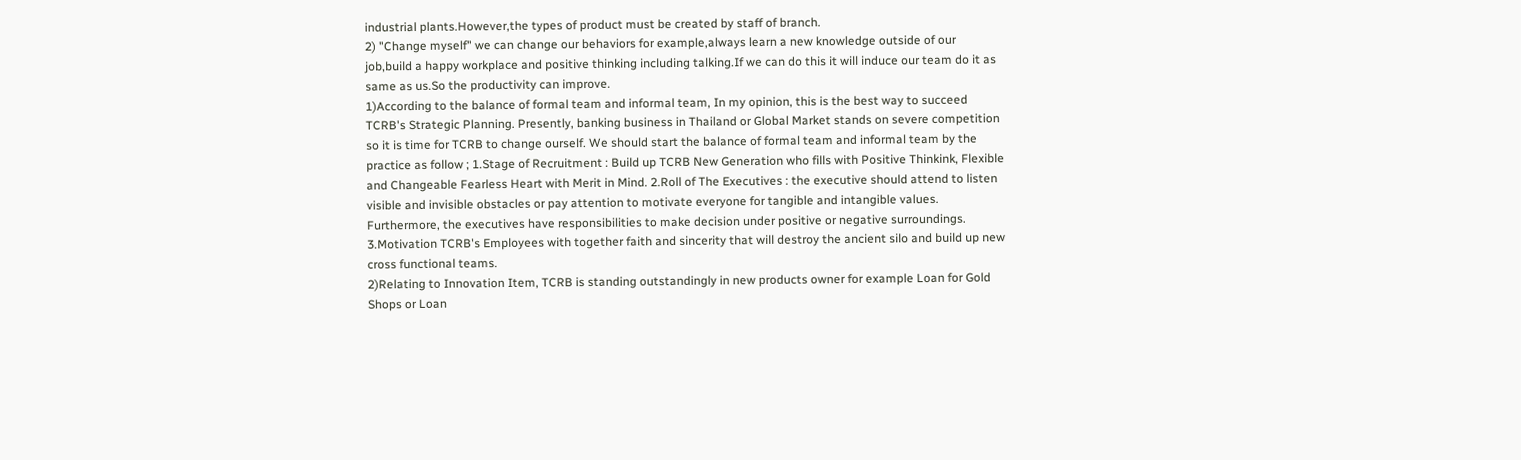industrial plants.However,the types of product must be created by staff of branch.
2) "Change myself" we can change our behaviors for example,always learn a new knowledge outside of our job,build a happy workplace and positive thinking including talking.If we can do this it will induce our team do it as same as us.So the productivity can improve.
1)According to the balance of formal team and informal team, In my opinion, this is the best way to succeed TCRB's Strategic Planning. Presently, banking business in Thailand or Global Market stands on severe competition so it is time for TCRB to change ourself. We should start the balance of formal team and informal team by the practice as follow ; 1.Stage of Recruitment : Build up TCRB New Generation who fills with Positive Thinkink, Flexible and Changeable Fearless Heart with Merit in Mind. 2.Roll of The Executives : the executive should attend to listen visible and invisible obstacles or pay attention to motivate everyone for tangible and intangible values. Furthermore, the executives have responsibilities to make decision under positive or negative surroundings. 3.Motivation TCRB's Employees with together faith and sincerity that will destroy the ancient silo and build up new cross functional teams.
2)Relating to Innovation Item, TCRB is standing outstandingly in new products owner for example Loan for Gold Shops or Loan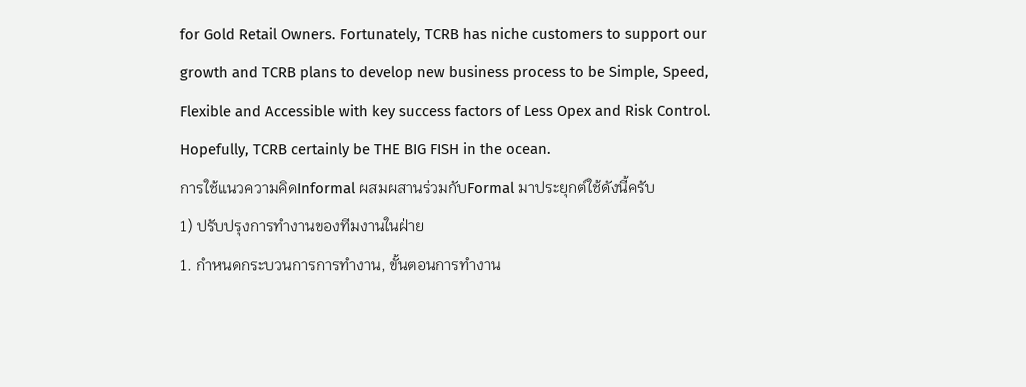for Gold Retail Owners. Fortunately, TCRB has niche customers to support our growth and TCRB plans to develop new business process to be Simple, Speed, Flexible and Accessible with key success factors of Less Opex and Risk Control. Hopefully, TCRB certainly be THE BIG FISH in the ocean.
การใช้แนวความคิดInformal ผสมผสานร่วมกับFormal มาประยุกต์ใช้ดังนี้ครับ
1) ปรับปรุงการทำงานของทีมงานในฝ่าย
1. กำหนดกระบวนการการทำงาน, ขั้นตอนการทำงาน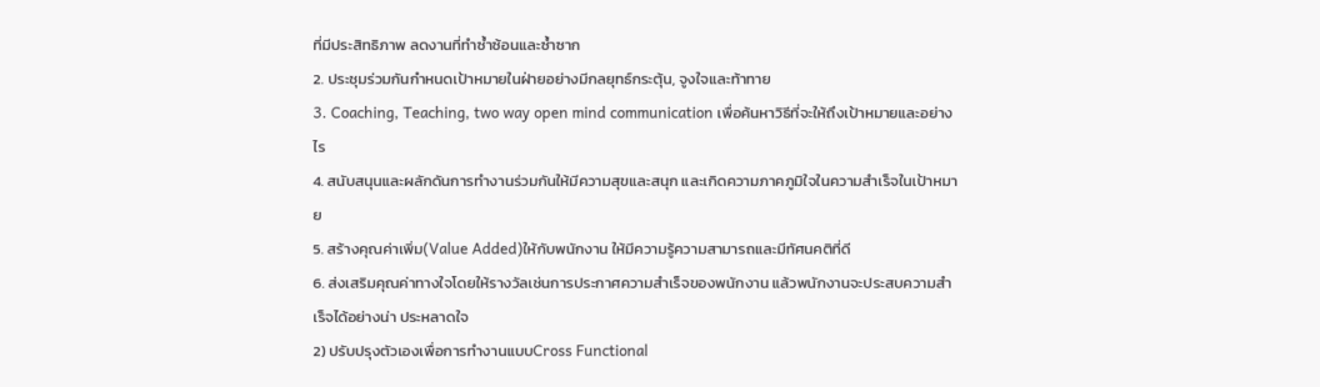ที่มีประสิทธิภาพ ลดงานที่ทำซ้ำซ้อนและซ้ำซาก
2. ประชุมร่วมกันกำหนดเป้าหมายในฝ่ายอย่างมีกลยุทธ์กระตุ้น, จูงใจและท้าทาย
3. Coaching, Teaching, two way open mind communication เพื่อค้นหาวิธีที่จะให้ถึงเป้าหมายและอย่างไร
4. สนับสนุนและผลักดันการทำงานร่วมกันให้มีความสุขและสนุก และเกิดความภาคภูมิใจในความสำเร็จในเป้าหมาย
5. สร้างคุณค่าเพิ่ม(Value Added)ให้กับพนักงาน ให้มีความรู้ความสามารถและมีทัศนคติที่ดี
6. ส่งเสริมคุณค่าทางใจโดยให้รางวัลเช่นการประกาศความสำเร็จของพนักงาน แล้วพนักงานจะประสบความสำเร็จได้อย่างน่า ประหลาดใจ
2) ปรับปรุงตัวเองเพื่อการทำงานแบบCross Functional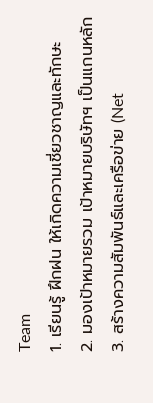Team
1. เรียนรู้ ฝึกฝน ให้เกิดความเชี่ยวชาญและทักษะ
2. มองเป้าหมายรวม เป้าหมายบริษัทฯ เป็นแกนหลัก
3. สร้างความสัมพันธ์และเครือข่าย (Net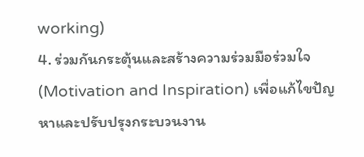working)
4. ร่วมกันกระตุ้นและสร้างความร่วมมือร่วมใจ(Motivation and Inspiration) เพื่อแก้ไขปัญหาและปรับปรุงกระบวนงาน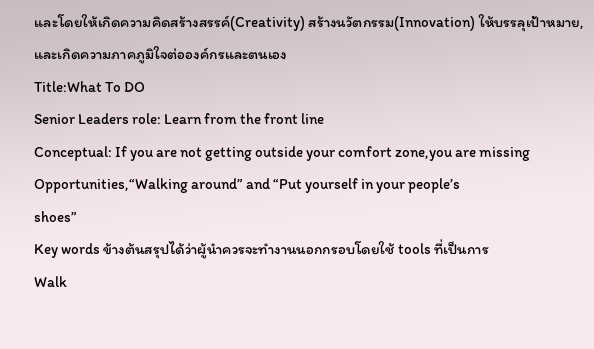และโดยให้เกิดความคิดสร้างสรรค์(Creativity) สร้างนวัตกรรม(Innovation) ให้บรรลุเป้าหมาย, และเกิดความภาคภูมิใจต่อองค์กรและตนเอง
Title:What To DO
Senior Leaders role: Learn from the front line
Conceptual: If you are not getting outside your comfort zone,you are missing
Opportunities,“Walking around” and “Put yourself in your people’s
shoes”
Key words ข้างต้นสรุปได้ว่าผู้นำควรจะทำงานนอกกรอบโดยใช้ tools ที่เป็นการ
Walk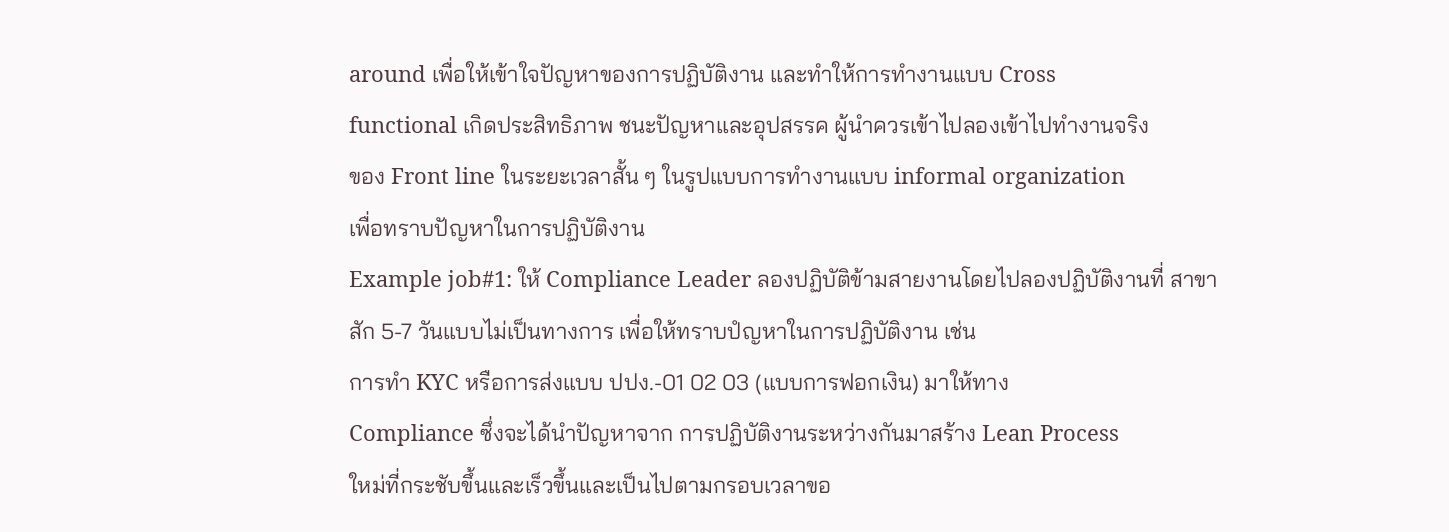around เพื่อให้เข้าใจปัญหาของการปฏิบัติงาน และทำให้การทำงานแบบ Cross
functional เกิดประสิทธิภาพ ชนะปัญหาและอุปสรรค ผู้นำควรเข้าไปลองเข้าไปทำงานจริง
ของ Front line ในระยะเวลาสั้น ๆ ในรูปแบบการทำงานแบบ informal organization
เพื่อทราบปัญหาในการปฏิบัติงาน
Example job#1: ให้ Compliance Leader ลองปฏิบัติข้ามสายงานโดยไปลองปฏิบัติงานที่ สาขา
สัก 5-7 วันแบบไม่เป็นทางการ เพื่อให้ทราบปํญหาในการปฏิบัติงาน เช่น
การทำ KYC หรือการส่งแบบ ปปง.-01 02 03 (แบบการฟอกเงิน) มาให้ทาง
Compliance ซึ่งจะได้นำปัญหาจาก การปฏิบัติงานระหว่างกันมาสร้าง Lean Process
ใหม่ที่กระชับขึ้นและเร็วขึ้นและเป็นไปตามกรอบเวลาขอ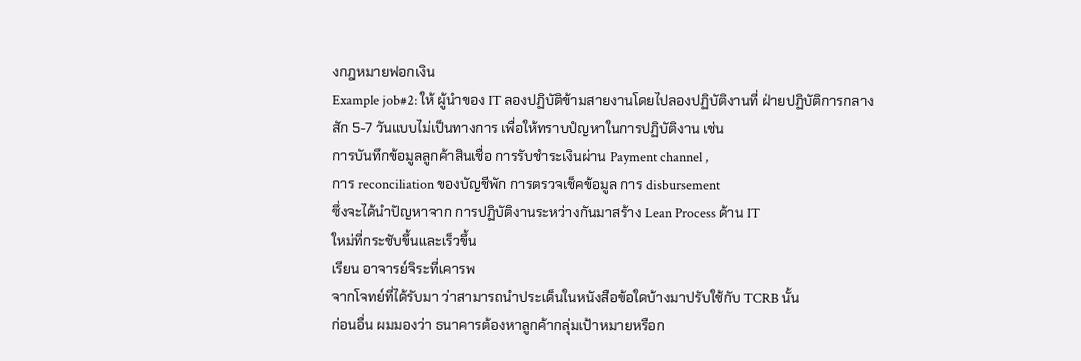งกฎหมายฟอกเงิน
Example job#2: ให้ ผู้นำของ IT ลองปฏิบัติข้ามสายงานโดยไปลองปฏิบัติงานที่ ฝ่ายปฏิบัติการกลาง
สัก 5-7 วันแบบไม่เป็นทางการ เพื่อให้ทราบปํญหาในการปฏิบัติงาน เช่น
การบันทึกข้อมูลลูกค้าสินเชื่อ การรับชำระเงินผ่าน Payment channel ,
การ reconciliation ของบัญชีพัก การตรวจเช็คข้อมูล การ disbursement
ซึ่งจะได้นำปัญหาจาก การปฏิบัติงานระหว่างกันมาสร้าง Lean Process ด้าน IT
ใหม่ที่กระชับขึ้นและเร็วขึ้น
เรียน อาจารย์จิระที่เคารพ
จากโจทย์ที่ได้รับมา ว่าสามารถนำประเด็นในหนังสือข้อใดบ้างมาปรับใช้กับ TCRB นั้น
ก่อนอื่น ผมมองว่า ธนาคารต้องหาลูกค้ากลุ่มเป้าหมายหรือก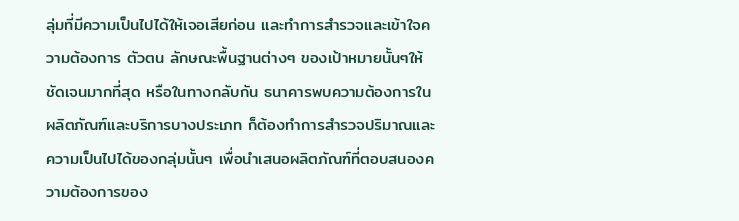ลุ่มที่มีความเป็นไปได้ให้เจอเสียก่อน และทำการสำรวจและเข้าใจความต้องการ ตัวตน ลักษณะพื้นฐานต่างๆ ของเป้าหมายนั้นๆให้ชัดเจนมากที่สุด หรือในทางกลับกัน ธนาคารพบความต้องการในผลิตภัณฑ์และบริการบางประเภท ก็ต้องทำการสำรวจปริมาณและความเป็นไปได้ของกลุ่มนั้นๆ เพื่อนำเสนอผลิตภัณฑ์ที่ตอบสนองความต้องการของ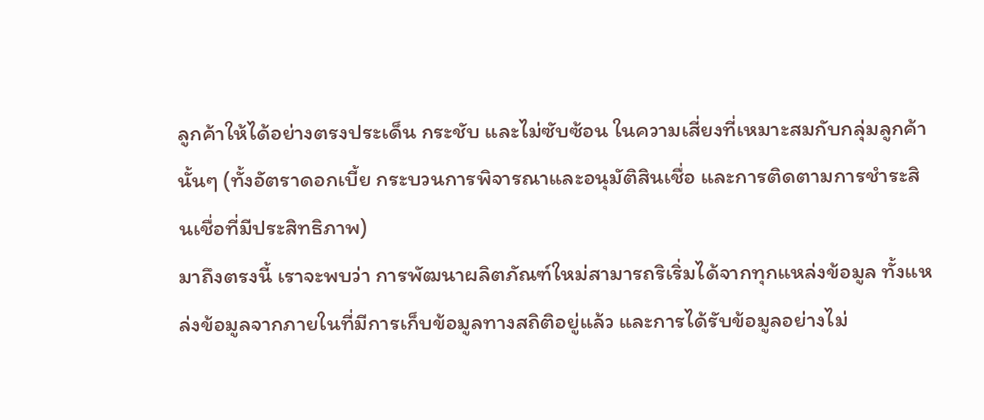ลูกค้าให้ได้อย่างตรงประเด็น กระชับ และไม่ซับซ้อน ในความเสี่ยงที่เหมาะสมกับกลุ่มลูกค้านั้นๆ (ทั้งอัตราดอกเบี้ย กระบวนการพิจารณาและอนุมัติสินเชื่อ และการติดตามการชำระสินเชื่อที่มีประสิทธิภาพ)
มาถึงตรงนี้ เราจะพบว่า การพัฒนาผลิตภัณฑ์ใหม่สามารถริเริ่มได้จากทุกแหล่งข้อมูล ทั้งแหล่งข้อมูลจากภายในที่มีการเก็บข้อมูลทางสถิติอยู่แล้ว และการได้รับข้อมูลอย่างไม่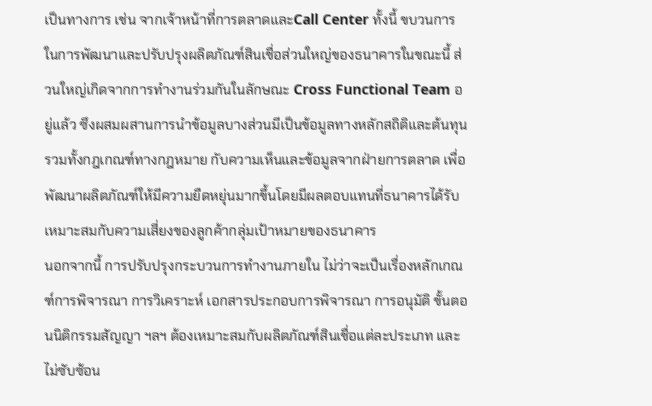เป็นทางการ เช่น จากเจ้าหน้าที่การตลาดและCall Center ทั้งนี้ ขบวนการในการพัฒนาและปรับปรุงผลิตภัณฑ์สินเชื่อส่วนใหญ่ของธนาคารในขณะนี้ ส่วนใหญ่เกิดจากการทำงานร่วมกันในลักษณะ Cross Functional Team อยู่แล้ว ซึงผสมผสานการนำข้อมูลบางส่วนมีเป็นข้อมูลทางหลักสถิติและต้นทุน รวมทั้งกฎเกณฑ์ทางกฎหมาย กับความเห็นและข้อมูลจากฝ่ายการตลาด เพื่อพัฒนาผลิตภัณฑ์ให้มีความยืดหยุ่นมากขึ้นโดยมีผลตอบแทนที่ธนาคารได้รับเหมาะสมกับความเสี่ยงของลูกค้ากลุ่มเป้าหมายของธนาคาร
นอกจากนี้ การปรับปรุงกระบวนการทำงานภายใน ไม่ว่าจะเป็นเรื่องหลักเกณฑ์การพิจารณา การวิเคราะห์ เอกสารประกอบการพิจารณา การอนุมัติ ขั้นตอนนิติกรรมสัญญา ฯลฯ ต้องเหมาะสมกับผลิตภัณฑ์สินเชื่อแต่ละประเภท และไม่ซับซ้อน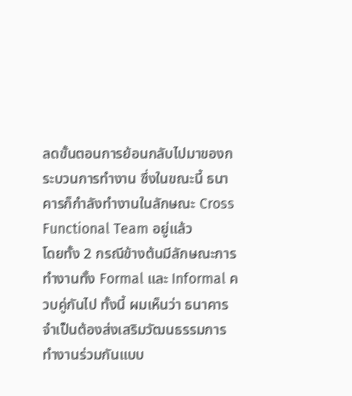ลดขั้นตอนการย้อนกลับไปมาของกระบวนการทำงาน ซึ่งในขณะนี้ ธนาคารก็กำลังทำงานในลักษณะ Cross Functional Team อยู่แล้ว
โดยทั้ง 2 กรณีข้างต้นมีลักษณะการทำงานทั้ง Formal และ Informal ควบคู่กันไป ทั้งนี้ ผมเห็นว่า ธนาคารจำเป็นต้องส่งเสริมวัฒนธรรมการทำงานร่วมกันแบบ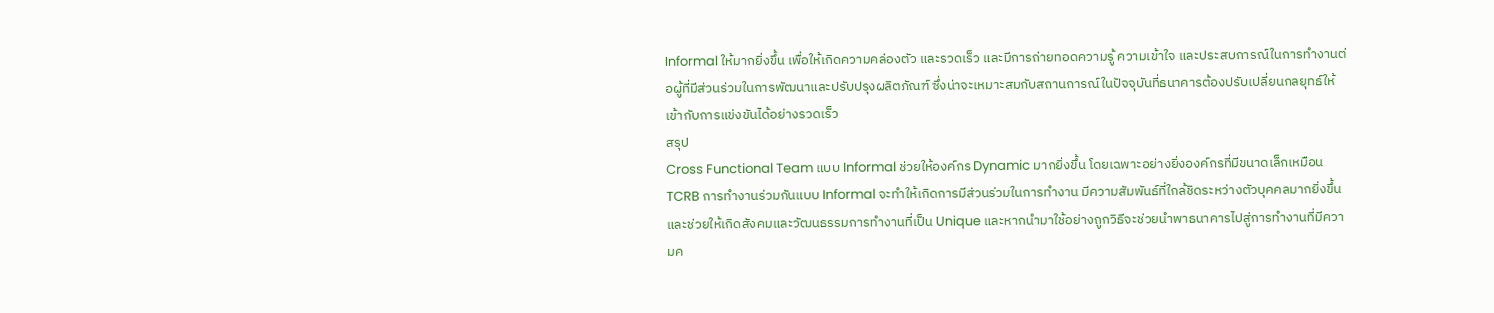Informal ให้มากยิ่งขึ้น เพื่อให้เกิดความคล่องตัว และรวดเร็ว และมีการถ่ายทอดความรู้ ความเข้าใจ และประสบการณ์ในการทำงานต่อผู้ที่มีส่วนร่วมในการพัฒนาและปรับปรุงผลิตภัณฑ์ ซึ่งน่าจะเหมาะสมกับสถานการณ์ในปัจจุบันที่ธนาคารต้องปรับเปลี่ยนกลยุทธ์ให้เข้ากับการแข่งขันได้อย่างรวดเร็ว
สรุป
Cross Functional Team แบบ Informal ช่วยให้องค์กร Dynamic มากยิ่งขึ้น โดยเฉพาะอย่างยิ่งองค์กรที่มีขนาดเล็กเหมือน TCRB การทำงานร่วมกันแบบ Informal จะทำให้เกิดการมีส่วนร่วมในการทำงาน มีความสัมพันธ์ที่ใกล้ชิดระหว่างตัวบุคคลมากยิ่งขึ้น และช่วยให้เกิดสังคมและวัฒนธรรมการทำงานที่เป็น Unique และหากนำมาใช้อย่างถูกวิธีจะช่วยนำพาธนาคารไปสู่การทำงานที่มีความค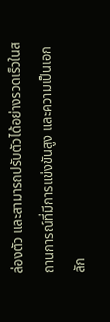ล่องตัว และสามารถปรับตัวได้อย่างรวดเร็วในสถานการณ์ที่มีการแข่งขันสูง และความเป็นเอกลัก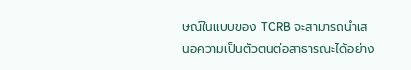ษณ์ในแบบของ TCRB จะสามารถนำเสนอความเป็นตัวตนต่อสาธารณะได้อย่าง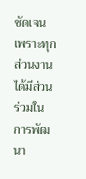ชัดเจน เพราะทุกส่วนงานได้มีส่วนร่วมในการพัฒนา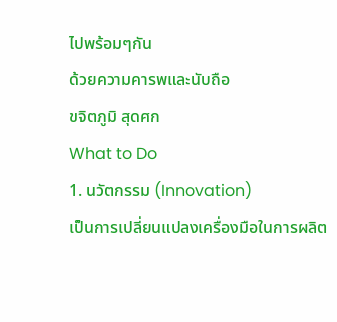ไปพร้อมๆกัน
ด้วยความคารพและนับถือ
ขจิตภูมิ สุดศก
What to Do
1. นวัตกรรม (Innovation)
เป็นการเปลี่ยนแปลงเครื่องมือในการผลิต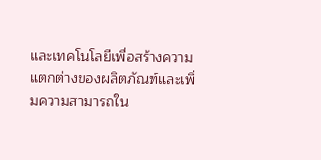และเทคโนโลยีเพื่อสร้างความแตกต่างของผลิตภัณฑ์และเพิ่มความสามารถใน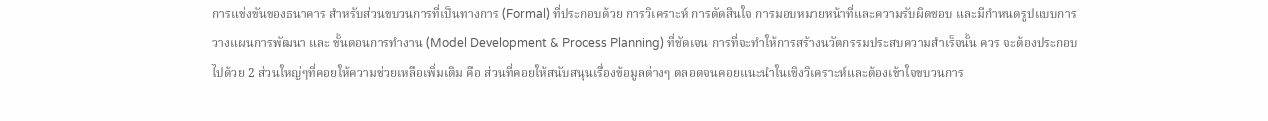การแข่งขันของธนาคาร สำหรับส่วนขบวนการที่เป็นทางการ (Formal) ที่ประกอบด้วย การวิเคราะห์ การตัดสินใจ การมอบหมายหน้าที่และความรับผิดชอบ และมีกำหนดรูปแบบการวางแผนการพัฒนา และ ขั้นตอนการทำงาน (Model Development & Process Planning) ที่ชัดเจน การที่จะทำให้การสร้างนวัตกรรมประสบความสำเร็จนั้น ควร จะต้องประกอบไปด้วย 2 ส่วนใหญ่ๆที่คอยให้ความช่วยเหลือเพิ่มเติม คือ ส่วนที่คอยให้สนับสนุนเรื่องข้อมูลต่างๆ ตลอดจนคอยแนะนำในเชิงวิเคราะห์และต้องเข้าใจขบวนการ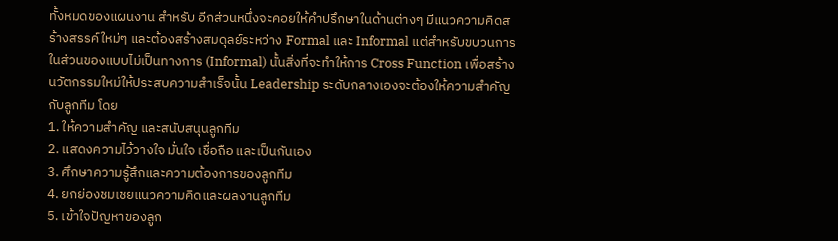ทั้งหมดของแผนงาน สำหรับ อีกส่วนหนึ่งจะคอยให้คำปรึกษาในด้านต่างๆ มีแนวความคิดสร้างสรรค์ใหม่ๆ และต้องสร้างสมดุลย์ระหว่าง Formal และ Informal แต่สำหรับขบวนการในส่วนของแบบไม่เป็นทางการ (Informal) นั้นสิ่งที่จะทำให้การ Cross Function เพื่อสร้างนวัตกรรมใหม่ให้ประสบความสำเร็จนั้น Leadership ระดับกลางเองจะต้องให้ความสำคัญกับลูกทีม โดย
1. ให้ความสำคัญ และสนับสนุนลูกทีม
2. แสดงความไว้วางใจ มั่นใจ เชื่อถือ และเป็นกันเอง
3. ศึกษาความรู้สึกและความต้องการของลูกทีม
4. ยกย่องชมเชยแนวความคิดและผลงานลูกทีม
5. เข้าใจปัญหาของลูก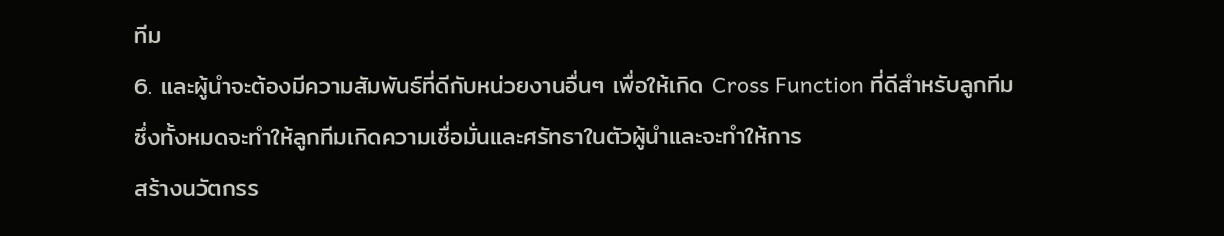ทีม
6. และผู้นำจะต้องมีความสัมพันธ์ที่ดีกับหน่วยงานอื่นๆ เพื่อให้เกิด Cross Function ที่ดีสำหรับลูกทีม
ซึ่งทั้งหมดจะทำให้ลูกทีมเกิดความเชื่อมั่นและศรัทธาในตัวผู้นำและจะทำให้การ
สร้างนวัตกรร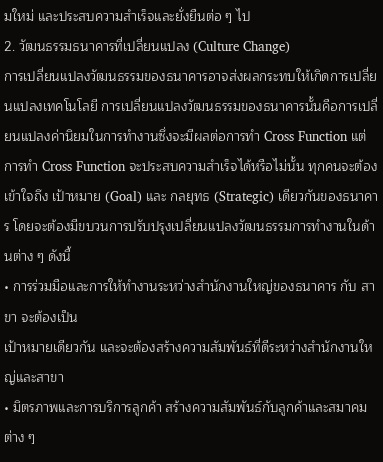มใหม่ และประสบความสำเร็จและยั่งยืนต่อ ๆ ไป
2. วัฒนธรรมธนาคารที่เปลี่ยนแปลง (Culture Change)
การเปลี่ยนแปลงวัฒนธรรมของธนาคารอาจส่งผลกระทบให้เกิดการเปลี่ยนแปลงเทคโนโลยี การเปลี่ยนแปลงวัฒนธรรมของธนาคารนั้นคือการเปลี่ยนแปลงค่านิยมในการทำงานซึ่งจะมีผลต่อการทำ Cross Function แต่ การทำ Cross Function จะประสบความสำเร็จได้หรือไม่นั้น ทุกคนจะต้องเข้าใจถึง เป้าหมาย (Goal) และ กลยุทธ (Strategic) เดียวกันของธนาคาร โดยจะต้องมีขบวนการปรับปรุงเปลี่ยนแปลงวัฒนธรรมการทำงานในด้านต่าง ๆ ดังนี้
• การร่วมมือและการให้ทำงานระหว่างสำนักงานใหญ่ของธนาคาร กับ สาขา จะต้องเป็น
เป้าหมายเดียวกัน และจะต้องสร้างความสัมพันธ์ที่ดีระหว่างสำนักงานใหญ่และสาขา
• มิตรภาพและการบริการลูกค้า สร้างความสัมพันธ์กับลูกค้าและสมาคมต่าง ๆ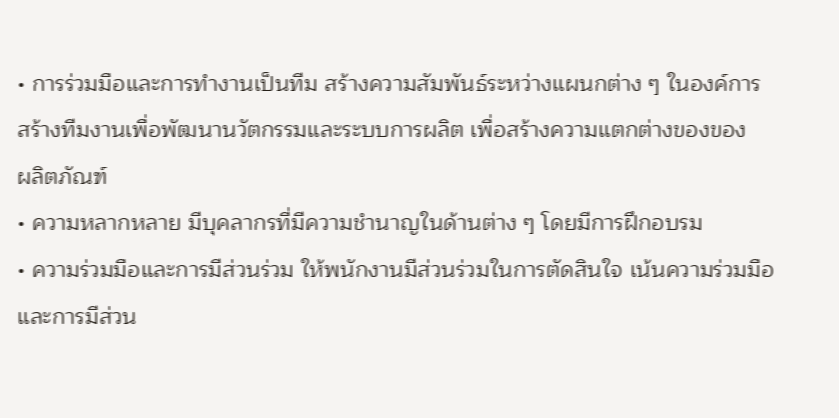• การร่วมมือและการทำงานเป็นทีม สร้างความสัมพันธ์ระหว่างแผนกต่าง ๆ ในองค์การ
สร้างทีมงานเพื่อพัฒนานวัตกรรมและระบบการผลิต เพื่อสร้างความแตกต่างของของ
ผลิตภัณฑ์
• ความหลากหลาย มีบุคลากรที่มีความชำนาญในด้านต่าง ๆ โดยมีการฝึกอบรม
• ความร่วมมือและการมีส่วนร่วม ให้พนักงานมีส่วนร่วมในการตัดสินใจ เน้นความร่วมมือ
และการมีส่วน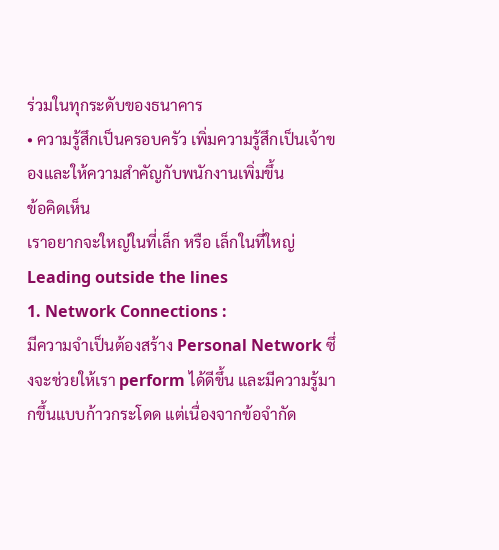ร่วมในทุกระดับของธนาคาร
• ความรู้สึกเป็นครอบครัว เพิ่มความรู้สึกเป็นเจ้าของและให้ความสำคัญกับพนักงานเพิ่มขึ้น
ข้อคิดเห็น
เราอยากจะใหญ่ในที่เล็ก หรือ เล็กในที่ใหญ่
Leading outside the lines
1. Network Connections :
มีความจำเป็นต้องสร้าง Personal Network ซึ่งจะช่วยให้เรา perform ได้ดีขึ้น และมีความรู้มากขึ้นแบบก้าวกระโดด แต่เนื่องจากข้อจำกัด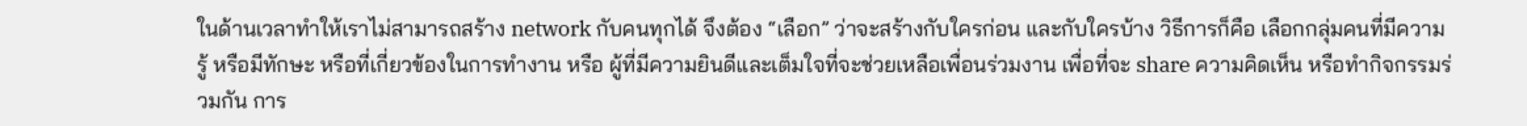ในด้านเวลาทำให้เราไม่สามารถสร้าง network กับคนทุกได้ จึงต้อง “เลือก” ว่าจะสร้างกับใครก่อน และกับใครบ้าง วิธีการก็คือ เลือกกลุ่มคนที่มีความรู้ หรือมีทักษะ หรือที่เกี่ยวข้องในการทำงาน หรือ ผู้ที่มีความยินดีและเต็มใจที่จะช่วยเหลือเพื่อนร่วมงาน เพื่อที่จะ share ความคิดเห็น หรือทำกิจกรรมร่วมกัน การ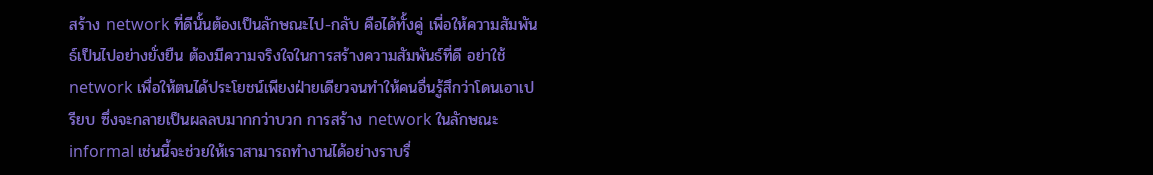สร้าง network ที่ดีนั้นต้องเป็นลักษณะไป-กลับ คือได้ทั้งคู่ เพี่อให้ความสัมพันธ์เป็นไปอย่างยั่งยืน ต้องมีความจริงใจในการสร้างความสัมพันธ์ที่ดี อย่าใช้ network เพื่อให้ตนได้ประโยชน์เพียงฝ่ายเดียวจนทำให้คนอื่นรู้สึกว่าโดนเอาเปรียบ ซึ่งจะกลายเป็นผลลบมากกว่าบวก การสร้าง network ในลักษณะ informal เช่นนี้จะช่วยให้เราสามารถทำงานได้อย่างราบรื่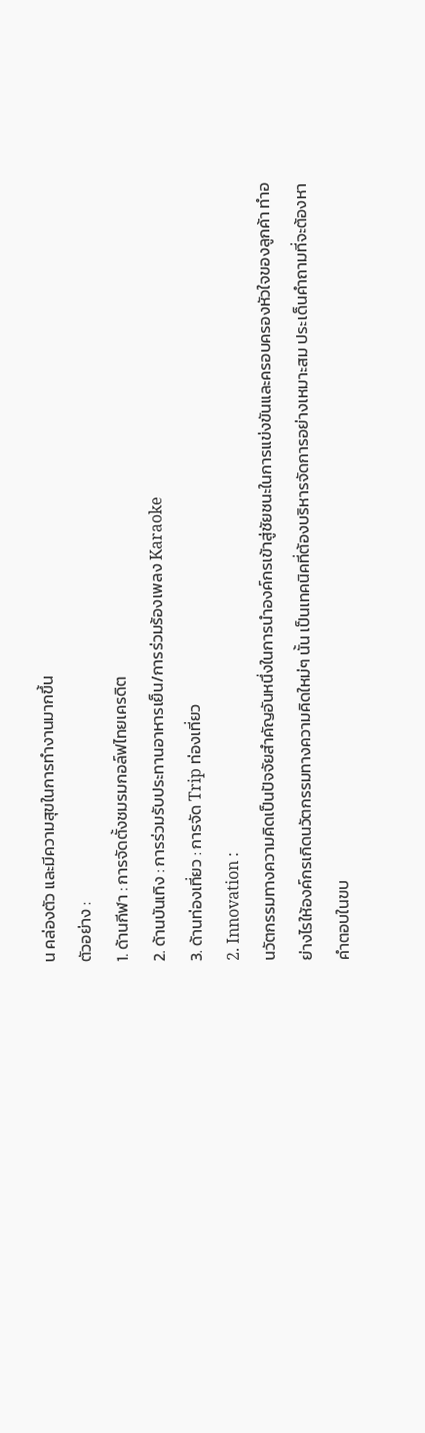น คล่องตัว และมีความสุขในการทำงานมากขึ้น
ตัวอย่าง :
1. ด้านกีฬา : การจัดตั้งชมรมกอล์ฟไทยเครดิต
2. ด้านบันเทิง : การร่วมรับประทานอาหารเย็น/การร่วมร้องเพลง Karaoke
3. ด้านท่องเที่ยว : การจัด Trip ท่องเที่ยว
2. Innovation :
นวัตกรรมทางความคิดเป็นปัจจัยสำคัญอันหนึ่งในการนำองค์กรเข้าสู่ชัยชนะในการแข่งขันและครอบครองหัวใจของลูกค้า ทำอย่างไรให้องค์กรเกิดนวัตกรรมทางความคิดใหม่ๆ นั้น เป็นเทคนิคที่ต้องบริหารจัดการอย่างเหมาะสม ประเด็นคำถามที่จะต้องหาคำตอบในขบ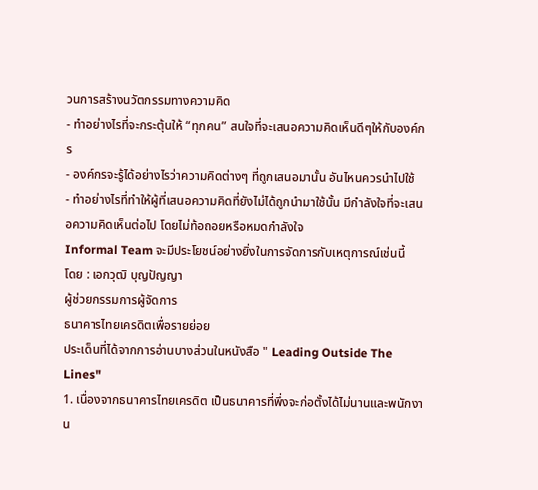วนการสร้างนวัตกรรมทางความคิด
- ทำอย่างไรที่จะกระตุ้นให้ “ทุกคน” สนใจที่จะเสนอความคิดเห็นดีๆให้กับองค์กร
- องค์กรจะรู้ได้อย่างไรว่าความคิดต่างๆ ที่ถูกเสนอมานั้น อันไหนควรนำไปใช้
- ทำอย่างไรที่ทำให้ผู้ที่เสนอความคิดที่ยังไม่ได้ถูกนำมาใช้นั้น มีกำลังใจที่จะเสนอความคิดเห็นต่อไป โดยไม่ท้อถอยหรือหมดกำลังใจ
Informal Team จะมีประโยชน์อย่างยิ่งในการจัดการกับเหตุการณ์เช่นนี้
โดย : เอกวุฒิ บุญปัญญา
ผู้ช่วยกรรมการผู้จัดการ
ธนาคารไทยเครดิตเพื่อรายย่อย
ประเด็นที่ได้จากการอ่านบางส่วนในหนังสือ " Leading Outside The Lines"
1. เนื่องจากธนาคารไทยเครดิต เป็นธนาคารที่พึ่งจะก่อตั้งได้ไม่นานและพนักงาน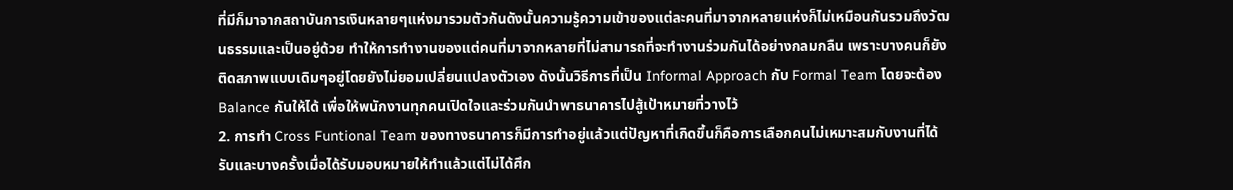ที่มีก็มาจากสถาบันการเงินหลายๆแห่งมารวมตัวกันดังนั้นความรู้ความเข้าของแต่ละคนที่มาจากหลายแห่งก็ไม่เหมือนกันรวมถึงวัฒนธรรมและเป็นอยู่ด้วย ทำให้การทำงานของแต่คนที่มาจากหลายที่ไม่สามารถที่จะทำงานร่วมกันได้อย่างกลมกลืน เพราะบางคนก็ยังติดสภาพแบบเดิมๆอยู่โดยยังไม่ยอมเปลี่ยนแปลงตัวเอง ดังนั้นวิธีการที่เป็น Informal Approach กับ Formal Team โดยจะต้อง Balance กันให้ได้ เพื่อให้พนักงานทุกคนเปิดใจและร่วมกันนำพาธนาคารไปสู้เป้าหมายที่วางไว้
2. การทำ Cross Funtional Team ของทางธนาคารก็มีการทำอยู่แล้วแต่ปัญหาที่เกิดขึ้นก็คือการเลือกคนไม่เหมาะสมกับงานที่ได้รับและบางครั้งเมื่อได้รับมอบหมายให้ทำแล้วแต่ไม่ได้ศึก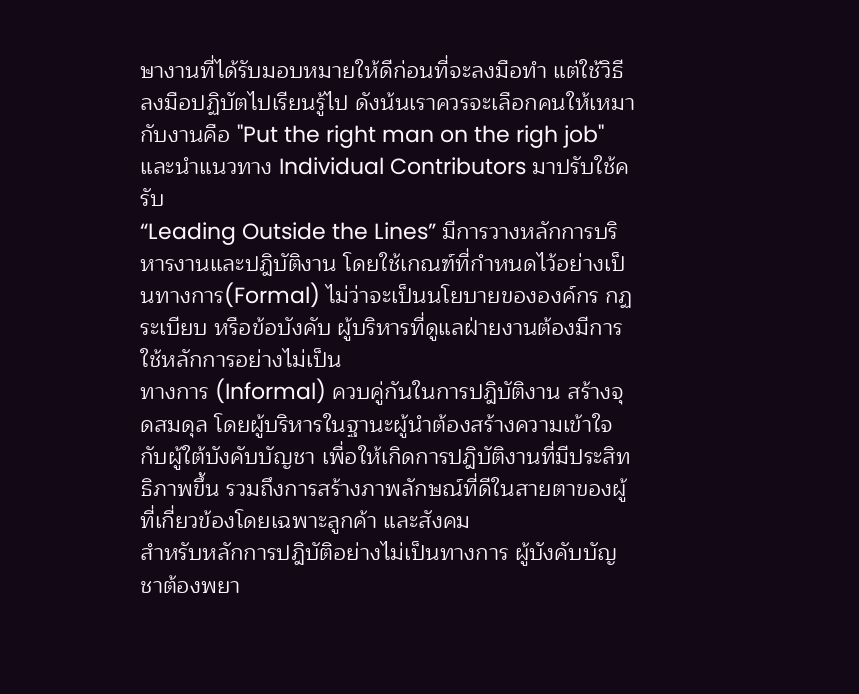ษางานที่ได้รับมอบหมายให้ดีก่อนที่จะลงมือทำ แต่ใช้วิธีลงมือปฏิบัตไปเรียนรู้ไป ดังน้นเราควรจะเลือกคนให้เหมากับงานคือ "Put the right man on the righ job" และนำแนวทาง Individual Contributors มาปรับใช้ครับ
“Leading Outside the Lines” มีการวางหลักการบริหารงานและปฎิบัติงาน โดยใช้เกณฑ์ที่กำหนดไว้อย่างเป็นทางการ(Formal) ไม่ว่าจะเป็นนโยบายขององค์กร กฏ ระเบียบ หรือข้อบังคับ ผู้บริหารที่ดูแลฝ่ายงานต้องมีการใช้หลักการอย่างไม่เป็น
ทางการ (Informal) ควบคู่กันในการปฎิบัติงาน สร้างจุดสมดุล โดยผู้บริหารในฐานะผู้นำต้องสร้างความเข้าใจกับผู้ใต้บังคับบัญชา เพื่อให้เกิดการปฎิบัติงานที่มีประสิทธิภาพขึ้น รวมถึงการสร้างภาพลักษณ์ที่ดีในสายตาของผู้ที่เกี่ยวข้องโดยเฉพาะลูกค้า และสังคม
สำหรับหลักการปฎิบัติอย่างไม่เป็นทางการ ผู้บังคับบัญชาต้องพยา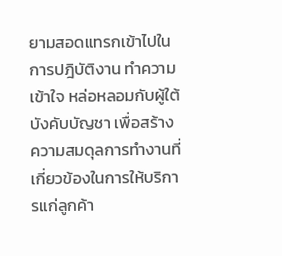ยามสอดแทรกเข้าไปในการปฎิบัติงาน ทำความเข้าใจ หล่อหลอมกับผู้ใต้บังคับบัญชา เพื่อสร้างความสมดุลการทำงานที่เกี่ยวข้องในการให้บริการแก่ลูกค้า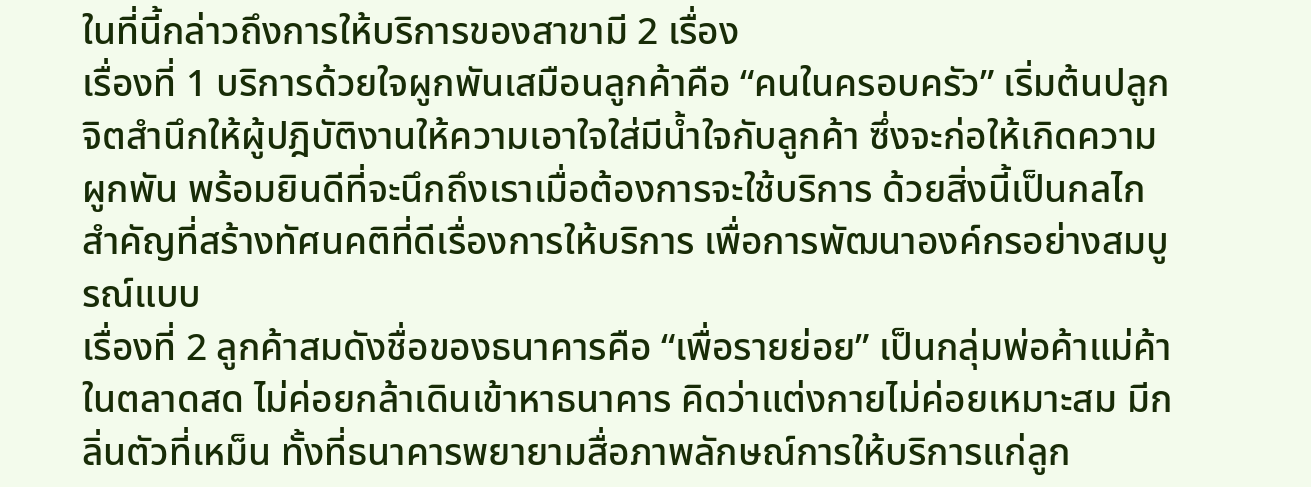ในที่นี้กล่าวถึงการให้บริการของสาขามี 2 เรื่อง
เรื่องที่ 1 บริการด้วยใจผูกพันเสมือนลูกค้าคือ “คนในครอบครัว” เริ่มต้นปลูกจิตสำนึกให้ผู้ปฎิบัติงานให้ความเอาใจใส่มีน้ำใจกับลูกค้า ซึ่งจะก่อให้เกิดความผูกพัน พร้อมยินดีที่จะนึกถึงเราเมื่อต้องการจะใช้บริการ ด้วยสิ่งนี้เป็นกลไกสำคัญที่สร้างทัศนคติที่ดีเรื่องการให้บริการ เพื่อการพัฒนาองค์กรอย่างสมบูรณ์แบบ
เรื่องที่ 2 ลูกค้าสมดังชื่อของธนาคารคือ “เพื่อรายย่อย” เป็นกลุ่มพ่อค้าแม่ค้าในตลาดสด ไม่ค่อยกล้าเดินเข้าหาธนาคาร คิดว่าแต่งกายไม่ค่อยเหมาะสม มีกลิ่นตัวที่เหม็น ทั้งที่ธนาคารพยายามสื่อภาพลักษณ์การให้บริการแก่ลูก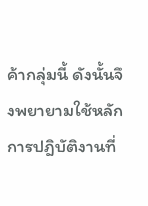ค้ากลุ่มนี้ ดังนั้นจึงพยายามใช้หลักการปฎิบัติงานที่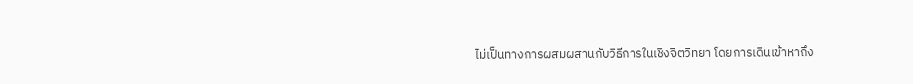ไม่เป็นทางการผสมผสานกับวิธีการในเชิงจิตวิทยา โดยการเดินเข้าหาถึง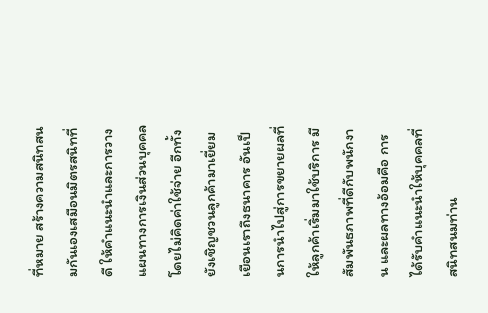ที่หมาย สร้างความสนิทสนมกันเองเสมือนมิตรสนิทที่ดี ให้คำแนะนำและการวางแผนทางการเงินส่วนบุคคล โดยไม่คิดค่าใช้จ่าย อีกทั้งยังเชิญชวนลูกค้ามาเยี่ยมเยือนเราถึงธนาคาร อันเป็นการนำไปสู่การขยายผลที่ให้ลูกค้าเริ่มมาใช้บริการ มีสัมพันธภาพที่ดีกับพนักงาน และผลทางอ้อมคือ การได้รับคำแนะนำให้บุคคลที่สนิทสนมท่าน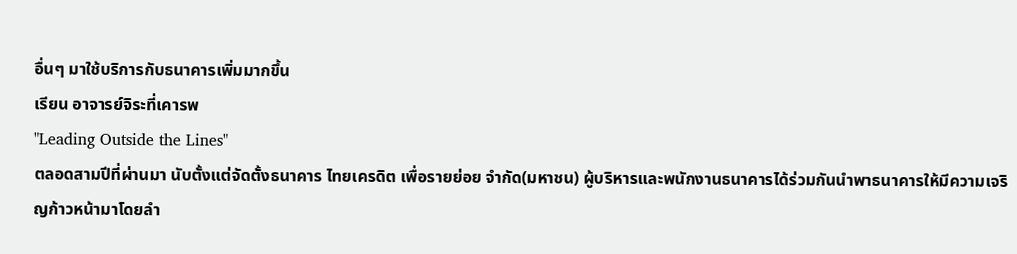อื่นๆ มาใช้บริการกับธนาคารเพิ่มมากขึ้น
เรียน อาจารย์จิระที่เคารพ
"Leading Outside the Lines"
ตลอดสามปีที่ผ่านมา นับตั้งแต่จัดตั้งธนาคาร ไทยเครดิต เพื่อรายย่อย จำกัด(มหาชน) ผู้บริหารและพนักงานธนาคารได้ร่วมกันนำพาธนาคารให้มีความเจริญก้าวหน้ามาโดยลำ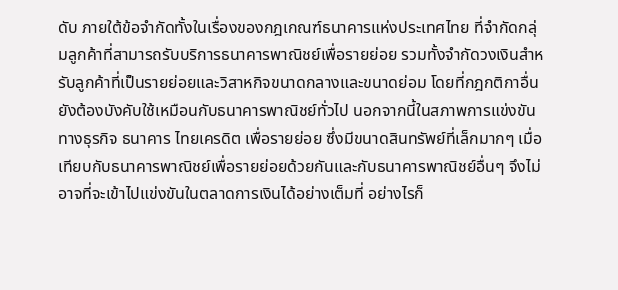ดับ ภายใต้ข้อจำกัดทั้งในเรื่องของกฎเกณฑ์ธนาคารแห่งประเทศไทย ที่จำกัดกลุ่มลูกค้าที่สามารถรับบริการธนาคารพาณิชย์เพื่อรายย่อย รวมทั้งจำกัดวงเงินสำหรับลูกค้าที่เป็นรายย่อยและวิสาหกิจขนาดกลางและขนาดย่อม โดยที่กฎกติกาอื่นยังต้องบังคับใช้เหมือนกับธนาคารพาณิชย์ทั่วไป นอกจากนี้ในสภาพการแข่งขันทางธุรกิจ ธนาคาร ไทยเครดิต เพื่อรายย่อย ซึ่งมีขนาดสินทรัพย์ที่เล็กมากๆ เมื่อเทียบกับธนาคารพาณิชย์เพื่อรายย่อยด้วยกันและกับธนาคารพาณิชย์อื่นๆ จึงไม่อาจที่จะเข้าไปแข่งขันในตลาดการเงินได้อย่างเต็มที่ อย่างไรก็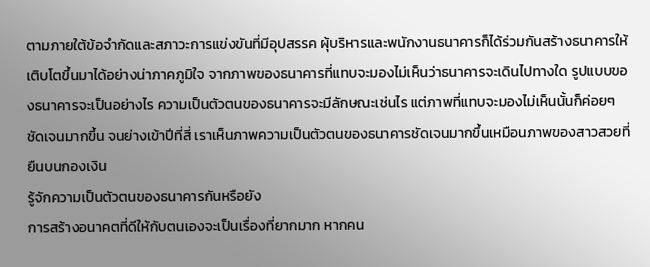ตามภายใต้ข้อจำกัดและสภาวะการแข่งขันที่มีอุปสรรค ผุ้บริหารและพนักงานธนาคารก็ได้ร่วมกันสร้างธนาคารให้เติบโตขึ้นมาได้อย่างน่าภาคภูมิใจ จากภาพของธนาคารที่แทบจะมองไม่เห็นว่าธนาคารจะเดินไปทางใด รูปแบบของธนาคารจะเป็นอย่างไร ความเป็นตัวตนของธนาคารจะมีลักษณะเช่นไร แต่ภาพที่แทบจะมองไม่เห็นนั้นก็ค่อยๆ ชัดเจนมากขึ้น จนย่างเข้าปีที่สี่ เราเห็นภาพความเป็นตัวตนของธนาคารชัดเจนมากขึ้นเหมือนภาพของสาวสวยที่ยืนบนกองเงิน
รู้จักความเป็นตัวตนของธนาคารกันหรือยัง
การสร้างอนาคตที่ดีให้กับตนเองจะเป็นเรื่องที่ยากมาก หากคน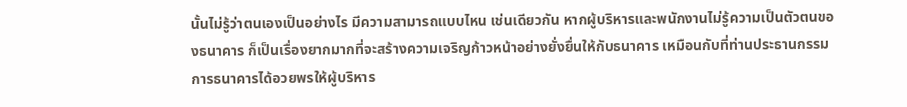นั้นไม่รู้ว่าตนเองเป็นอย่างไร มีความสามารถแบบไหน เช่นเดียวกัน หากผู้บริหารและพนักงานไม่รู้ความเป็นตัวตนของธนาคาร ก็เป็นเรื่องยากมากที่จะสร้างความเจริญก้าวหน้าอย่างยั่งยื่นให้กับธนาคาร เหมือนกับที่ท่านประธานกรรมการธนาคารได้อวยพรให้ผู้บริหาร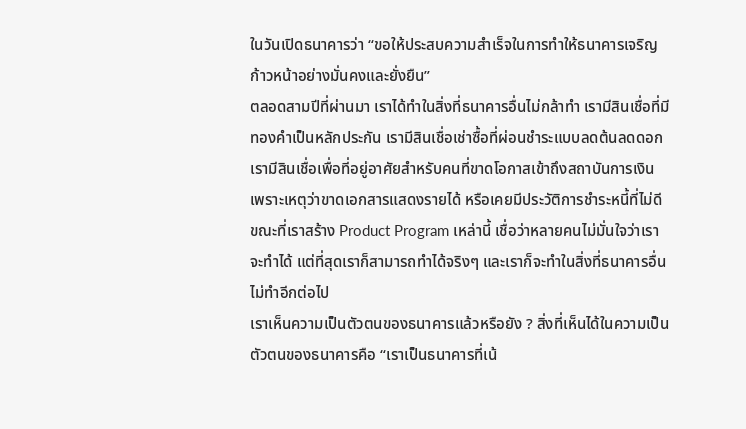ในวันเปิดธนาคารว่า “ขอให้ประสบความสำเร็จในการทำให้ธนาคารเจริญก้าวหน้าอย่างมั่นคงและยั่งยืน”
ตลอดสามปีที่ผ่านมา เราได้ทำในสิ่งที่ธนาคารอื่นไม่กล้าทำ เรามีสินเชื่อที่มีทองคำเป็นหลักประกัน เรามีสินเชื่อเช่าซื้อที่ผ่อนชำระแบบลดต้นลดดอก เรามีสินเชื่อเพื่อที่อยู่อาศัยสำหรับคนที่ขาดโอกาสเข้าถึงสถาบันการเงิน เพราะเหตุว่าขาดเอกสารแสดงรายได้ หรือเคยมีประวัติการชำระหนี้ที่ไม่ดี ขณะที่เราสร้าง Product Program เหล่านี้ เชื่อว่าหลายคนไม่มั่นใจว่าเราจะทำได้ แต่ที่สุดเราก็สามารถทำได้จริงๆ และเราก็จะทำในสิ่งที่ธนาคารอื่นไม่ทำอีกต่อไป
เราเห็นความเป็นตัวตนของธนาคารแล้วหรือยัง ? สิ่งที่เห็นได้ในความเป็นตัวตนของธนาคารคือ “เราเป็นธนาคารที่เน้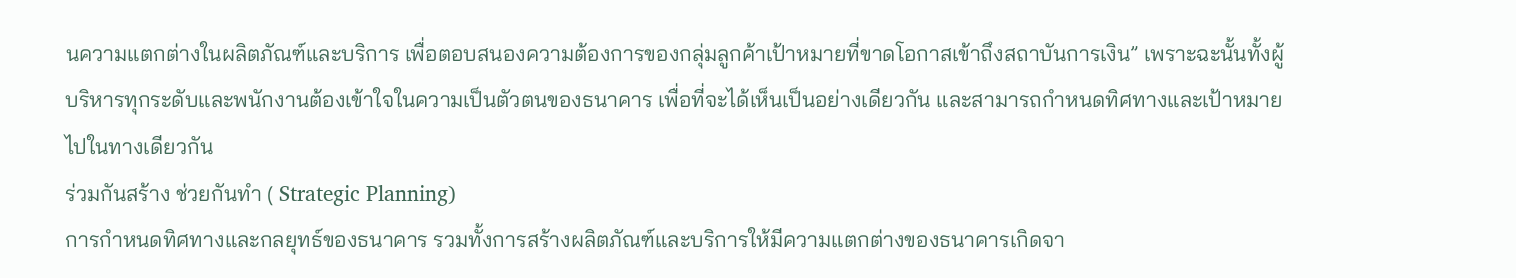นความแตกต่างในผลิตภัณฑ์และบริการ เพื่อตอบสนองความต้องการของกลุ่มลูกค้าเป้าหมายที่ขาดโอกาสเข้าถึงสถาบันการเงิน” เพราะฉะนั้นทั้งผู้บริหารทุกระดับและพนักงานต้องเข้าใจในความเป็นตัวตนของธนาคาร เพื่อที่จะได้เห็นเป็นอย่างเดียวกัน และสามารถกำหนดทิศทางและเป้าหมายไปในทางเดียวกัน
ร่วมกันสร้าง ช่วยกันทำ ( Strategic Planning)
การกำหนดทิศทางและกลยุทธ์ของธนาคาร รวมทั้งการสร้างผลิตภัณฑ์และบริการให้มีความแตกต่างของธนาคารเกิดจา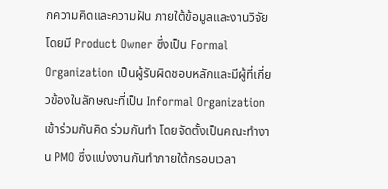กความคิดและความฝัน ภายใต้ข้อมูลและงานวิจัยโดยมี Product Owner ซึ่งเป็น Formal Organization เป็นผู้รับผิดชอบหลักและมีผู้ที่เกี่ยวข้องในลักษณะที่เป็น Informal Organization เข้าร่วมกันคิด ร่วมกันทำ โดยจัดตั้งเป็นคณะทำงาน PMO ซึ่งแบ่งงานกันทำภายใต้กรอบเวลา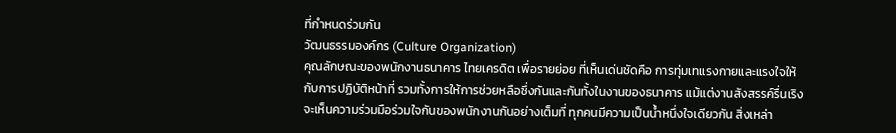ที่กำหนดร่วมกัน
วัฒนธรรมองค์กร (Culture Organization)
คุณลักษณะของพนักงานธนาคาร ไทยเครดิต เพื่อรายย่อย ที่เห็นเด่นชัดคือ การทุ่มเทแรงกายและแรงใจให้กับการปฏิบัติหน้าที่ รวมทั้งการให้การช่วยหลือซึ่งกันและกันทั้งในงานของธนาคาร แม้แต่งานสังสรรค์รื่นเริง จะเห็นความร่วมมือร่วมใจกันของพนักงานกันอย่างเต็มที่ ทุกคนมีความเป็นน้ำหนึ่งใจเดียวกัน สิ่งเหล่า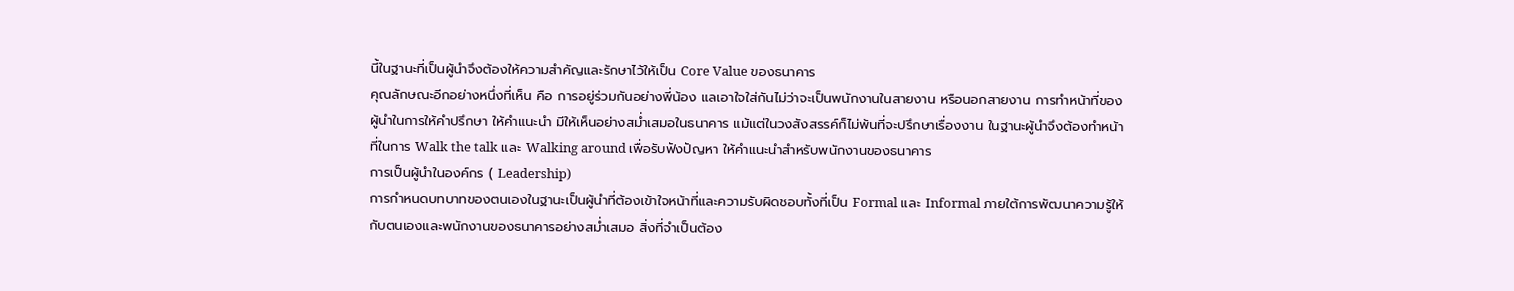นี้ในฐานะที่เป็นผู้นำจึงต้องให้ความสำคัญและรักษาไว้ให้เป็น Core Value ของธนาคาร
คุณลักษณะอีกอย่างหนึ่งที่เห็น คือ การอยู่ร่วมกันอย่างพี่น้อง แลเอาใจใส่กันไม่ว่าจะเป็นพนักงานในสายงาน หรือนอกสายงาน การทำหน้าที่ของผู้นำในการให้คำปรึกษา ให้คำแนะนำ มีให้เห็นอย่างสม่ำเสมอในธนาคาร แม้แต่ในวงสังสรรค์ก็ไม่พ้นที่จะปรึกษาเรื่องงาน ในฐานะผู้นำจึงต้องทำหน้าที่ในการ Walk the talk และ Walking around เพื่อรับฟังปัญหา ให้คำแนะนำสำหรับพนักงานของธนาคาร
การเป็นผู้นำในองค์กร ( Leadership)
การกำหนดบทบาทของตนเองในฐานะเป็นผู้นำที่ต้องเข้าใจหน้าที่และความรับผิดชอบทั้งที่เป็น Formal และ Informal ภายใต้การพัฒนาความรู้ให้กับตนเองและพนักงานของธนาคารอย่างสม่ำเสมอ สิ่งที่จำเป็นต้อง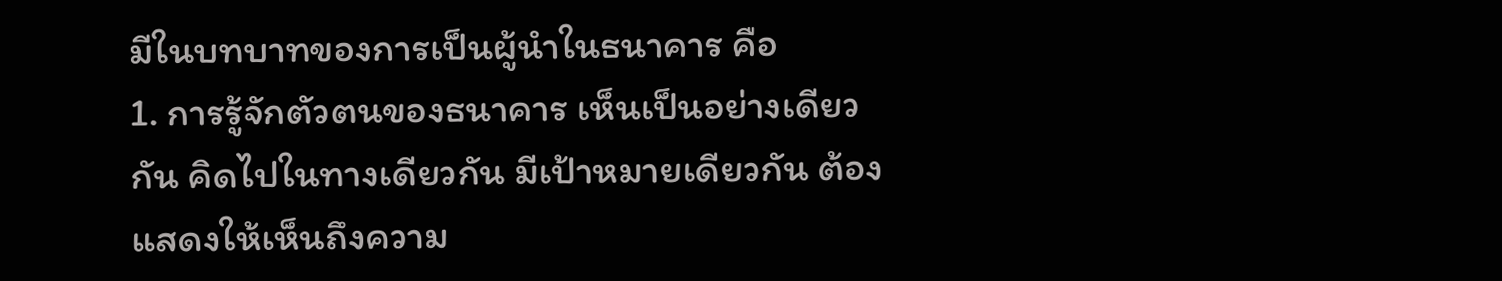มีในบทบาทของการเป็นผู้นำในธนาคาร คือ
1. การรู้จักตัวตนของธนาคาร เห็นเป็นอย่างเดียวกัน คิดไปในทางเดียวกัน มีเป้าหมายเดียวกัน ต้องแสดงให้เห็นถึงความ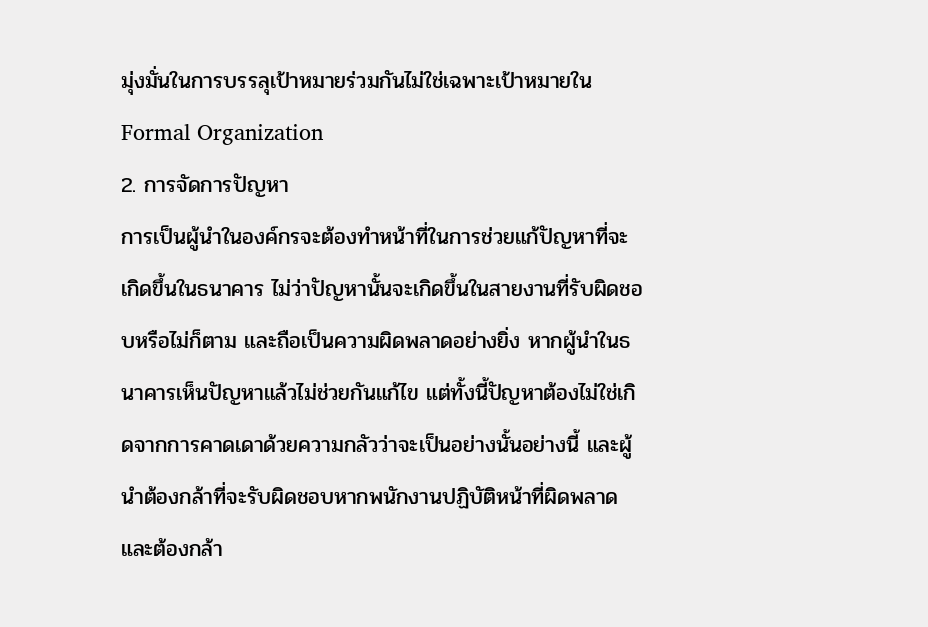มุ่งมั่นในการบรรลุเป้าหมายร่วมกันไม่ใช่เฉพาะเป้าหมายใน Formal Organization
2. การจัดการปัญหา
การเป็นผู้นำในองค์กรจะต้องทำหน้าที่ในการช่วยแก้ปัญหาที่จะเกิดขึ้นในธนาคาร ไม่ว่าปัญหานั้นจะเกิดขึ้นในสายงานที่รับผิดชอบหรือไม่ก็ตาม และถือเป็นความผิดพลาดอย่างยิ่ง หากผู้นำในธนาคารเห็นปัญหาแล้วไม่ช่วยกันแก้ไข แต่ทั้งนี้ปัญหาต้องไม่ใช่เกิดจากการคาดเดาด้วยความกลัวว่าจะเป็นอย่างนั้นอย่างนี้ และผู้นำต้องกล้าที่จะรับผิดชอบหากพนักงานปฏิบัติหน้าที่ผิดพลาด และต้องกล้า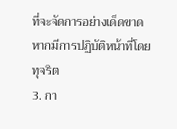ที่จะจัดการอย่างเด็ดขาดหากมีการปฏิบัติหน้าที่โดยทุจริต
3. กา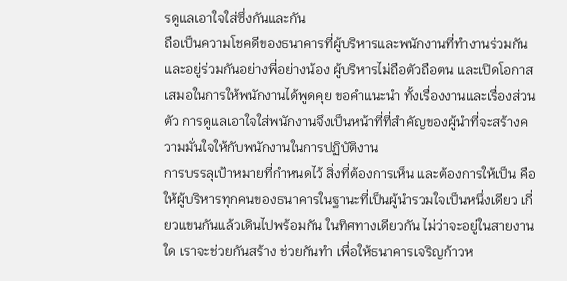รดูแลเอาใจใส่ซึ่งกันและกัน
ถือเป็นความโชคดีของธนาคารที่ผู้บริหารและพนักงานที่ทำงานร่วมกันและอยู่ร่วมกันอย่างพี่อย่างน้อง ผู้บริหารไม่ถือตัวถือตน และเปิดโอกาสเสมอในการให้พนักงานได้พูดคุย ขอคำแนะนำ ทั้งเรื่องงานและเรื่องส่วนตัว การดูแลเอาใจใส่พนักงานจึงเป็นหน้าที่ที่สำคัญของผู้นำที่จะสร้างความมั่นใจให้กับพนักงานในการปฏิบัติงาน
การบรรลุเป้าหมายที่กำหนดไว้ สิ่งที่ต้องการเห็น และต้องการให้เป็น คือ ให้ผู้บริหารทุกคนของธนาคารในฐานะที่เป็นผู้นำรวมใจเป็นหนึ่งเดียว เกี่ยวแขนกันแล้วเดินไปพร้อมกัน ในทิศทางเดียวกัน ไม่ว่าจะอยู่ในสายงานใด เราจะช่วยกันสร้าง ช่วยกันทำ เพื่อให้ธนาคารเจริญก้าวห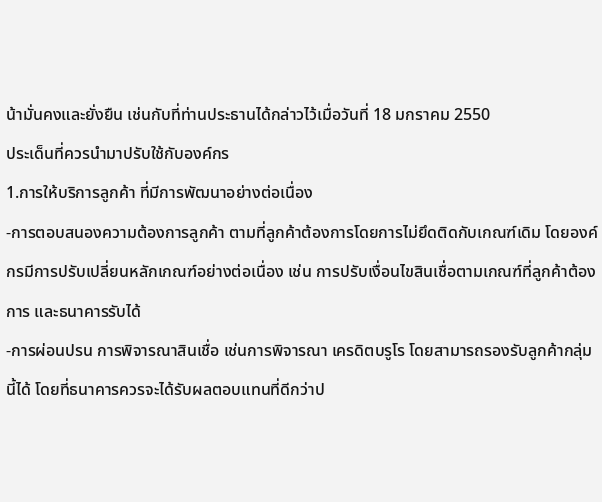น้ามั่นคงและยั่งยืน เช่นกับที่ท่านประธานได้กล่าวไว้เมื่อวันที่ 18 มกราคม 2550
ประเด็นที่ควรนำมาปรับใช้กับองค์กร
1.การให้บริการลูกค้า ที่มีการพัฒนาอย่างต่อเนื่อง
-การตอบสนองความต้องการลูกค้า ตามที่ลูกค้าต้องการโดยการไม่ยึดติดกับเกณฑ์เดิม โดยองค์กรมีการปรับเปลี่ยนหลักเกณฑ์อย่างต่อเนื่อง เช่น การปรับเงื่อนไขสินเชื่อตามเกณฑ์ที่ลูกค้าต้องการ และธนาคารรับได้
-การผ่อนปรน การพิจารณาสินเชื่อ เช่นการพิจารณา เครดิตบรูโร โดยสามารถรองรับลูกค้ากลุ่มนี้ได้ โดยที่ธนาคารควรจะได้รับผลตอบแทนที่ดีกว่าป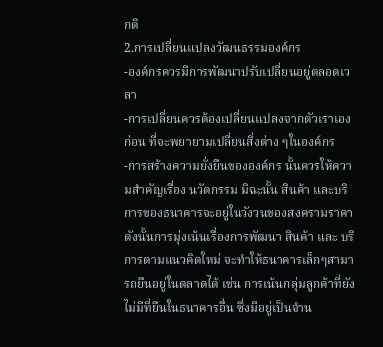กติ
2.การเปลี่ยนแปลงวัฒนธรรมองค์กร
-องค์กรควรมีการพัฒนาปรับเปลี่ยนอยู่ตลอดเวลา
-การเปลี่ยนควรต้องเปลี่ยนแปลงจากตัวเราเองก่อน ที่จะพยายามเปลี่ยนสิ่งต่าง ๆในองค์กร
-การสร้างความยั่งยืนขององค์กร นั้นควรให้ความสำคัญเรื่อง นวัตกรรม มิฉะนั้น สินค้า และบริการของธนาคารจะอยู่ในวังวนของสงครามราคา ดังนั้นการมุ่งเน้นเรื่องการพัฒนา สินค้า และ บริการตามแนวคิดใหม่ จะทำให้ธนาคารเล็กๆสามารถยืนอยู่ในตลาดได้ เช่น การเน้นกลุ่มลูกค้าที่ยังไม่มีที่ยืนในธนาคารอื่น ซึ่งมีอยู่เป็นจำน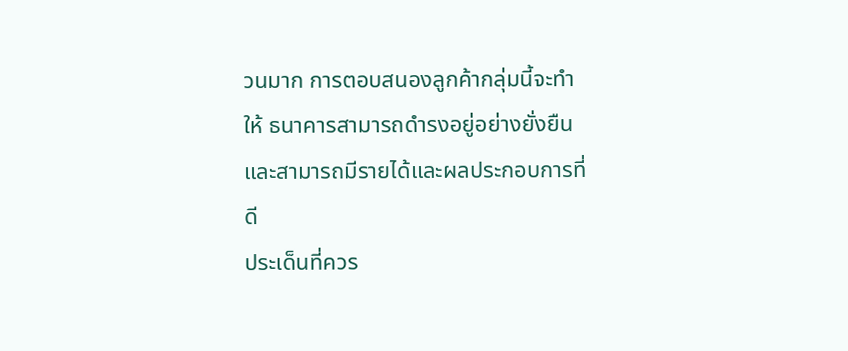วนมาก การตอบสนองลูกค้ากลุ่มนี้จะทำให้ ธนาคารสามารถดำรงอยู่อย่างยั่งยืน และสามารถมีรายได้และผลประกอบการที่ดี
ประเด็นที่ควร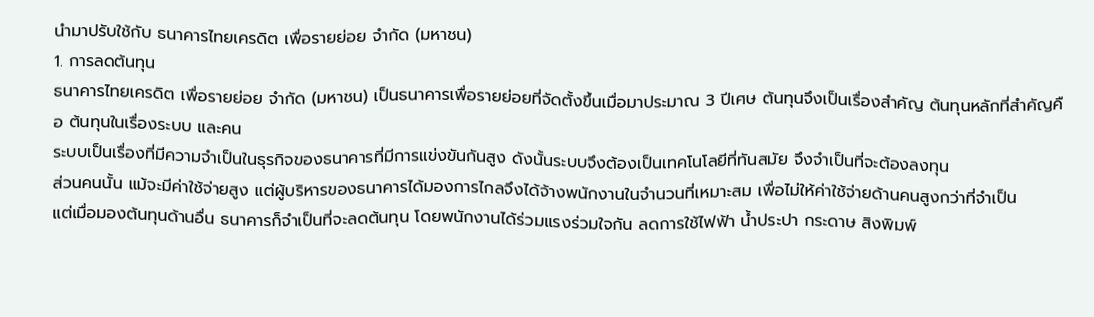นำมาปรับใช้กับ ธนาคารไทยเครดิต เพื่อรายย่อย จำกัด (มหาชน)
1. การลดต้นทุน
ธนาคารไทยเครดิต เพื่อรายย่อย จำกัด (มหาชน) เป็นธนาคารเพื่อรายย่อยที่จัดตั้งขึ้นเมื่อมาประมาณ 3 ปีเศษ ต้นทุนจึงเป็นเรื่องสำคัญ ต้นทุนหลักที่สำคัญคือ ต้นทุนในเรื่องระบบ และคน
ระบบเป็นเรื่องที่มีความจำเป็นในธุรกิจของธนาคารที่มีการแข่งขันกันสูง ดังนั้นระบบจึงต้องเป็นเทคโนโลยีที่ทันสมัย จึงจำเป็นที่จะต้องลงทุน
ส่วนคนนั้น แม้จะมีค่าใช้จ่ายสูง แต่ผู้บริหารของธนาคารได้มองการไกลจึงได้จ้างพนักงานในจำนวนที่เหมาะสม เพื่อไม่ให้ค่าใช้จ่ายด้านคนสูงกว่าที่จำเป็น
แต่เมื่อมองต้นทุนด้านอื่น ธนาคารก็จำเป็นที่จะลดต้นทุน โดยพนักงานได้ร่วมแรงร่วมใจกัน ลดการใช้ไฟฟ้า น้ำประปา กระดาษ สิงพิมพ์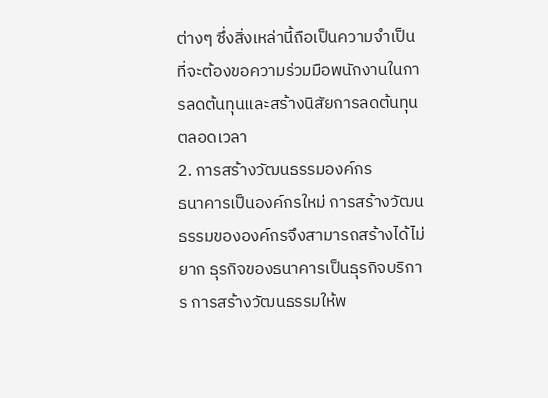ต่างๆ ซึ่งสิ่งเหล่านี้ถือเป็นความจำเป็นที่จะต้องขอความร่วมมือพนักงานในการลดต้นทุนและสร้างนิสัยการลดต้นทุนตลอดเวลา
2. การสร้างวัฒนธรรมองค์กร
ธนาคารเป็นองค์กรใหม่ การสร้างวัฒนธรรมขององค์กรจึงสามารถสร้างได้ไม่ยาก ธุรกิจของธนาคารเป็นธุรกิจบริการ การสร้างวัฒนธรรมให้พ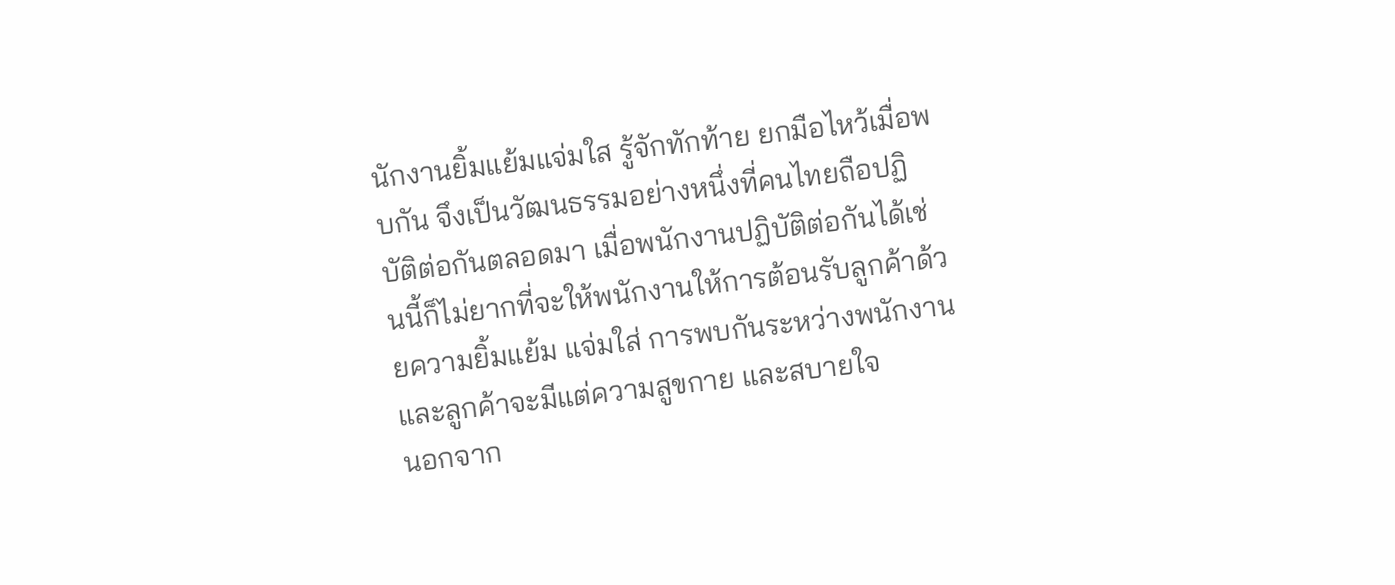นักงานยิ้มแย้มแจ่มใส รู้จักทักท้าย ยกมือไหว้เมื่อพบกัน จึงเป็นวัฒนธรรมอย่างหนึ่งที่คนไทยถือปฏิบัติต่อกันตลอดมา เมื่อพนักงานปฏิบัติต่อกันได้เช่นนี้ก็ไม่ยากที่จะให้พนักงานให้การต้อนรับลูกค้าด้วยความยิ้มแย้ม แจ่มใส่ การพบกันระหว่างพนักงานและลูกค้าจะมีแต่ความสูขกาย และสบายใจ
นอกจาก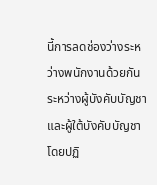นี้การลดช่องว่างระหว่างพนักงานด้วยกัน ระหว่างผู้บังคับบัญชาและผู้ใต้บังคับบัญชา โดยปฏิ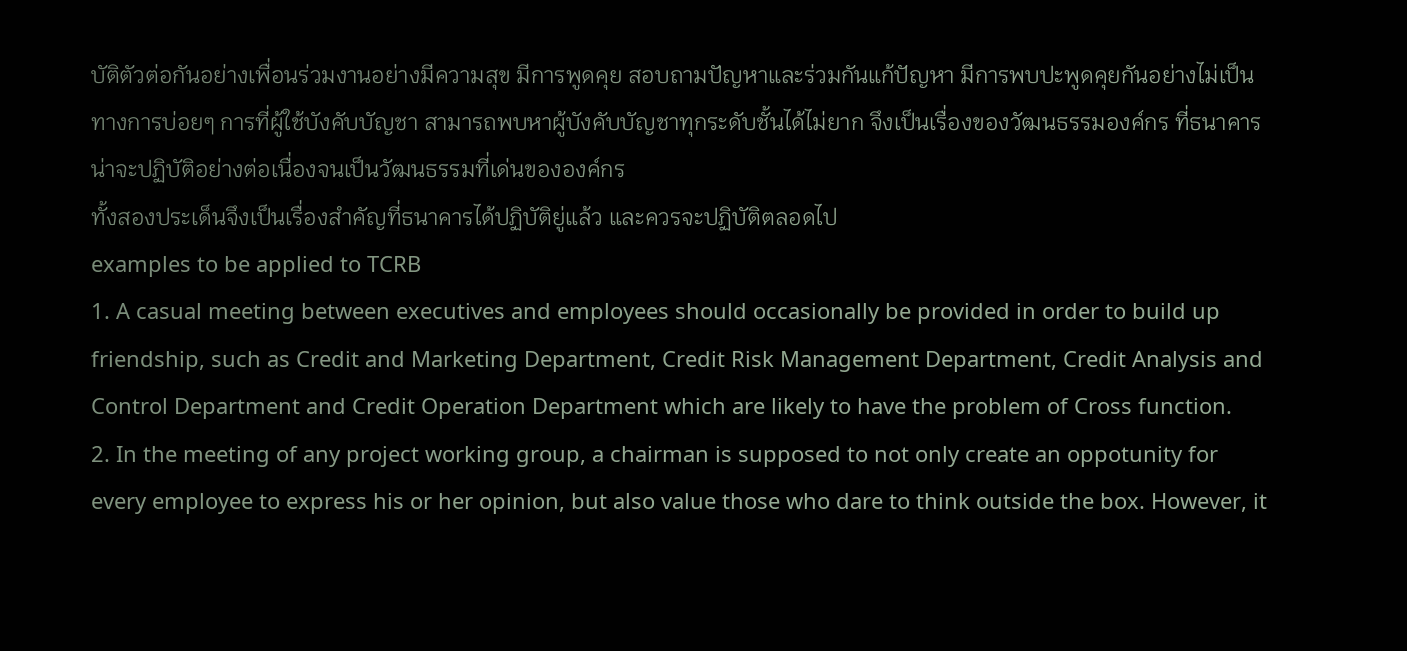บัติตัวต่อกันอย่างเพื่อนร่วมงานอย่างมีความสุข มีการพูดคุย สอบถามปัญหาและร่วมกันแก้ปัญหา มีการพบปะพูดคุยกันอย่างไม่เป็นทางการบ่อยๆ การที่ผู้ใช้บังคับบัญชา สามารถพบหาผู้บังคับบัญชาทุกระดับชั้นได้ไม่ยาก จึงเป็นเรื่องของวัฒนธรรมองค์กร ที่ธนาคารน่าจะปฏิบัติอย่างต่อเนื่องจนเป็นวัฒนธรรมที่เด่นขององค์กร
ทั้งสองประเด็นจึงเป็นเรื่องสำคัญที่ธนาคารได้ปฏิบัติยู่แล้ว และควรจะปฏิบัติตลอดไป
examples to be applied to TCRB
1. A casual meeting between executives and employees should occasionally be provided in order to build up friendship, such as Credit and Marketing Department, Credit Risk Management Department, Credit Analysis and Control Department and Credit Operation Department which are likely to have the problem of Cross function.
2. In the meeting of any project working group, a chairman is supposed to not only create an oppotunity for every employee to express his or her opinion, but also value those who dare to think outside the box. However, it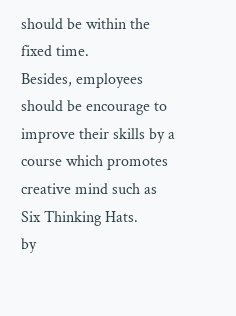should be within the fixed time.
Besides, employees should be encourage to improve their skills by a course which promotes creative mind such as Six Thinking Hats.
by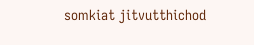somkiat jitvutthichod